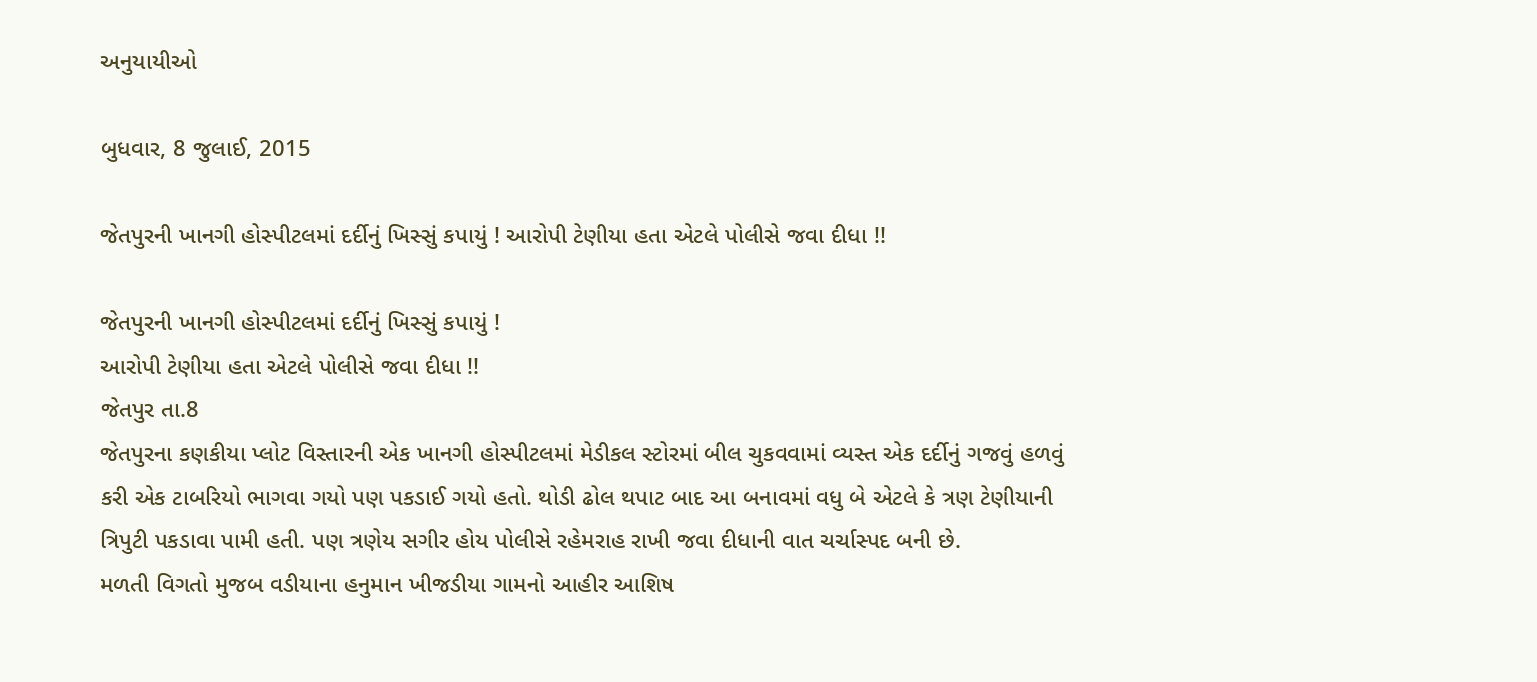અનુયાયીઓ

બુધવાર, 8 જુલાઈ, 2015

જેતપુરની ખાનગી હોસ્પીટલમાં દર્દીનું ખિસ્સું કપાયું ! આરોપી ટેણીયા હતા એટલે પોલીસે જવા દીધા !!

જેતપુરની ખાનગી હોસ્પીટલમાં દર્દીનું ખિસ્સું કપાયું !
આરોપી ટેણીયા હતા એટલે પોલીસે જવા દીધા !!
જેતપુર તા.8
જેતપુરના કણકીયા પ્લોટ વિસ્તારની એક ખાનગી હોસ્પીટલમાં મેડીકલ સ્ટોરમાં બીલ ચુકવવામાં વ્યસ્ત એક દર્દીનું ગજવું હળવું કરી એક ટાબરિયો ભાગવા ગયો પણ પકડાઈ ગયો હતો. થોડી ઢોલ થપાટ બાદ આ બનાવમાં વધુ બે એટલે કે ત્રણ ટેણીયાની ત્રિપુટી પકડાવા પામી હતી. પણ ત્રણેય સગીર હોય પોલીસે રહેમરાહ રાખી જવા દીધાની વાત ચર્ચાસ્પદ બની છે.
મળતી વિગતો મુજબ વડીયાના હનુમાન ખીજડીયા ગામનો આહીર આશિષ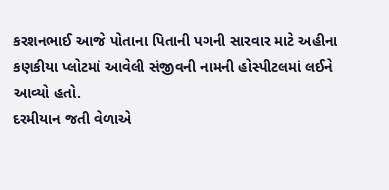કરશનભાઈ આજે પોતાના પિતાની પગની સારવાર માટે અહીના કણકીયા પ્લોટમાં આવેલી સંજીવની નામની હોસ્પીટલમાં લઈને આવ્યો હતો.
દરમીયાન જતી વેળાએ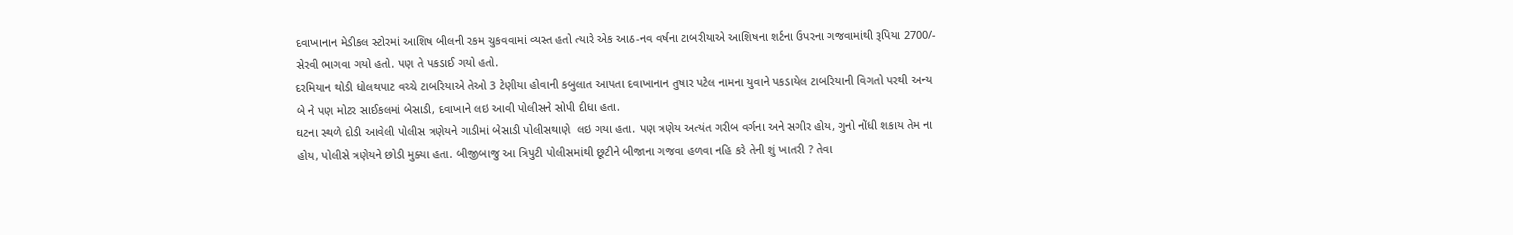દવાખાનાન મેડીકલ સ્ટોરમાં આશિષ બીલની રકમ ચુકવવામાં વ્યસ્ત હતો ત્યારે એક આઠ-નવ વર્ષના ટાબરીયાએ આશિષના શર્ટના ઉપરના ગજવામાંથી રૂપિયા 2700/- સેરવી ભાગવા ગયો હતો. પણ તે પકડાઈ ગયો હતો.
દરમિયાન થોડી ધોલથપાટ વચ્ચે ટાબરિયાએ તેઓ 3 ટેણીયા હોવાની કબુલાત આપતા દવાખાનાન તુષાર પટેલ નામના યુવાને પકડાયેલ ટાબરિયાની વિગતો પરથી અન્ય બે ને પણ મોટર સાઈકલમાં બેસાડી, દવાખાને લઇ આવી પોલીસને સોપી દીધા હતા.
ઘટના સ્થળે દોડી આવેલી પોલીસ ત્રણેયને ગાડીમાં બેસાડી પોલીસથાણે  લઇ ગયા હતા. પણ ત્રણેય અત્યંત ગરીબ વર્ગના અને સગીર હોય, ગુનો નોંધી શકાય તેમ ના હોય, પોલીસે ત્રણેયને છોડી મુક્યા હતા. બીજીબાજુ આ ત્રિપુટી પોલીસમાંથી છૂટીને બીજાના ગજવા હળવા નહિ કરે તેની શું ખાતરી ? તેવા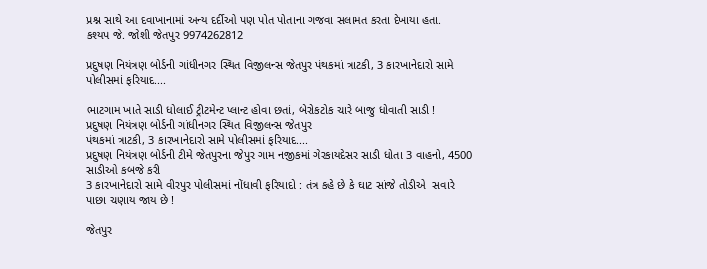પ્રશ્ન સાથે આ દવાખાનામાં અન્ય દર્દીઓ પણ પોત પોતાના ગજવા સલામત કરતા દેખાયા હતા.
કશ્યપ જે. જોશી જેતપુર 9974262812

પ્રદુષણ નિયંત્રણ બોર્ડની ગાંધીનગર સ્થિત વિજીલન્સ જેતપુર પંથકમાં ત્રાટકી, 3 કારખાનેદારો સામે પોલીસમાં ફરિયાદ....

ભાટગામ ખાતે સાડી ધોલાઈ ટ્રીટમેન્ટ પ્લાન્ટ હોવા છતાં, બેરોકટોક ચારે બાજુ ધોવાતી સાડી !
પ્રદુષણ નિયંત્રણ બોર્ડની ગાંધીનગર સ્થિત વિજીલન્સ જેતપુર
પંથકમાં ત્રાટકી, 3 કારખાનેદારો સામે પોલીસમાં ફરિયાદ....
પ્રદુષણ નિયંત્રણ બોર્ડની ટીમે જેતપુરના જેપુર ગામ નજીકમાં ગેરકાયદેસર સાડી ધોતા 3 વાહનો, 4500 સાડીઓ કબજે કરી
3 કારખાનેદારો સામે વીરપુર પોલીસમાં નોંધાવી ફરિયાદો : તંત્ર કહે છે કે ઘાટ સાંજે તોડીએ  સવારે પાછા ચણાય જાય છે !

જેતપુર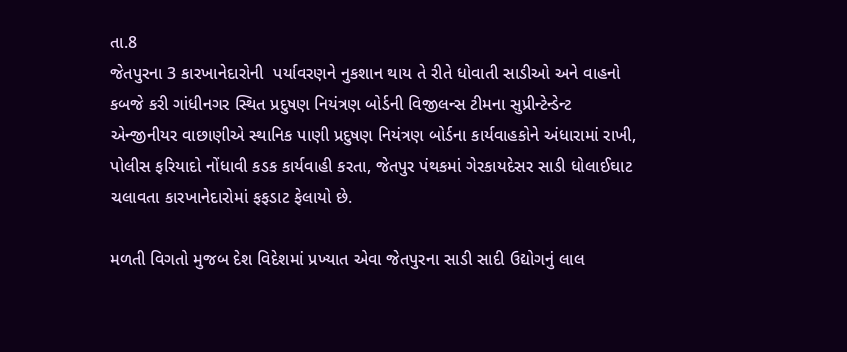તા.8
જેતપુરના 3 કારખાનેદારોની  પર્યાવરણને નુકશાન થાય તે રીતે ધોવાતી સાડીઓ અને વાહનો કબજે કરી ગાંધીનગર સ્થિત પ્રદુષણ નિયંત્રણ બોર્ડની વિજીલન્સ ટીમના સુપ્રીન્ટેન્ડેન્ટ એન્જીનીયર વાછાણીએ સ્થાનિક પાણી પ્રદુષણ નિયંત્રણ બોર્ડના કાર્યવાહકોને અંધારામાં રાખી, પોલીસ ફરિયાદો નોંધાવી કડક કાર્યવાહી કરતા, જેતપુર પંથકમાં ગેરકાયદેસર સાડી ધોલાઈઘાટ ચલાવતા કારખાનેદારોમાં ફફડાટ ફેલાયો છે.

મળતી વિગતો મુજબ દેશ વિદેશમાં પ્રખ્યાત એવા જેતપુરના સાડી સાદી ઉદ્યોગનું લાલ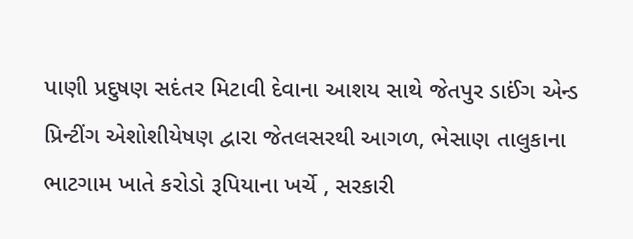પાણી પ્રદુષણ સદંતર મિટાવી દેવાના આશય સાથે જેતપુર ડાઈંગ એન્ડ પ્રિન્ટીંગ એશોશીયેષણ દ્વારા જેતલસરથી આગળ, ભેસાણ તાલુકાના ભાટગામ ખાતે કરોડો રૂપિયાના ખર્ચે , સરકારી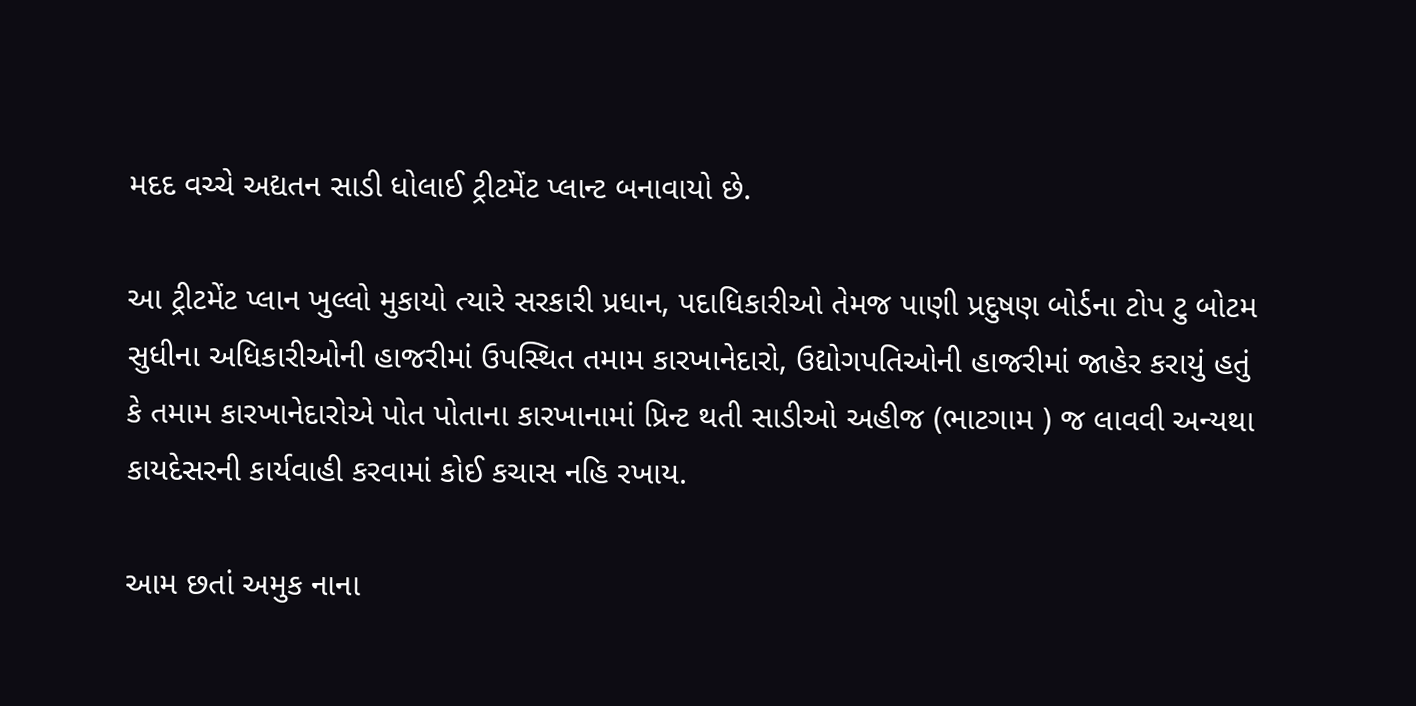મદદ વચ્ચે અદ્યતન સાડી ધોલાઈ ટ્રીટમેંટ પ્લાન્ટ બનાવાયો છે.

આ ટ્રીટમેંટ પ્લાન ખુલ્લો મુકાયો ત્યારે સરકારી પ્રધાન, પદાધિકારીઓ તેમજ પાણી પ્રદુષણ બોર્ડના ટોપ ટુ બોટમ સુધીના અધિકારીઓની હાજરીમાં ઉપસ્થિત તમામ કારખાનેદારો, ઉદ્યોગપતિઓની હાજરીમાં જાહેર કરાયું હતું કે તમામ કારખાનેદારોએ પોત પોતાના કારખાનામાં પ્રિન્ટ થતી સાડીઓ અહીજ (ભાટગામ ) જ લાવવી અન્યથા કાયદેસરની કાર્યવાહી કરવામાં કોઈ કચાસ નહિ રખાય.

આમ છતાં અમુક નાના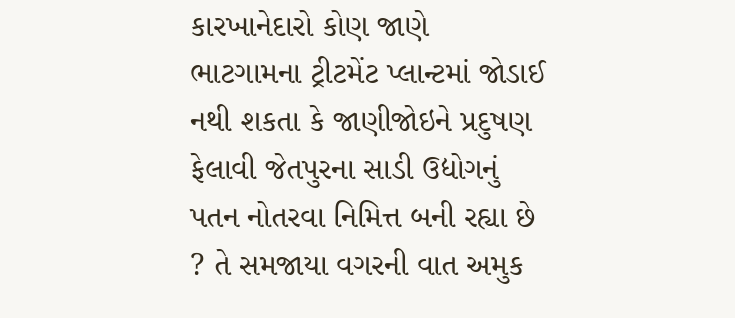કારખાનેદારો કોણ જાણે ભાટગામના ટ્રીટમેંટ પ્લાન્ટમાં જોડાઈ નથી શકતા કે જાણીજોઇને પ્રદુષણ ફેલાવી જેતપુરના સાડી ઉદ્યોગનું પતન નોતરવા નિમિત્ત બની રહ્યા છે ? તે સમજાયા વગરની વાત અમુક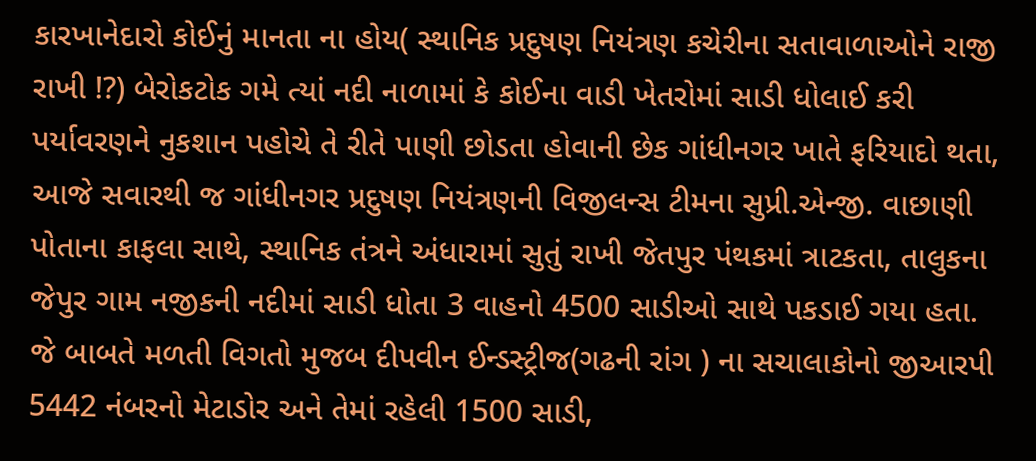કારખાનેદારો કોઈનું માનતા ના હોય( સ્થાનિક પ્રદુષણ નિયંત્રણ કચેરીના સતાવાળાઓને રાજી રાખી !?) બેરોકટોક ગમે ત્યાં નદી નાળામાં કે કોઈના વાડી ખેતરોમાં સાડી ધોલાઈ કરી પર્યાવરણને નુકશાન પહોચે તે રીતે પાણી છોડતા હોવાની છેક ગાંધીનગર ખાતે ફરિયાદો થતા,
આજે સવારથી જ ગાંધીનગર પ્રદુષણ નિયંત્રણની વિજીલન્સ ટીમના સુપ્રી.એન્જી. વાછાણી પોતાના કાફલા સાથે, સ્થાનિક તંત્રને અંધારામાં સુતું રાખી જેતપુર પંથકમાં ત્રાટકતા, તાલુકના જેપુર ગામ નજીકની નદીમાં સાડી ધોતા 3 વાહનો 4500 સાડીઓ સાથે પકડાઈ ગયા હતા. જે બાબતે મળતી વિગતો મુજબ દીપવીન ઈન્ડસ્ટ્રીજ(ગઢની રાંગ ) ના સચાલાકોનો જીઆરપી 5442 નંબરનો મેટાડોર અને તેમાં રહેલી 1500 સાડી,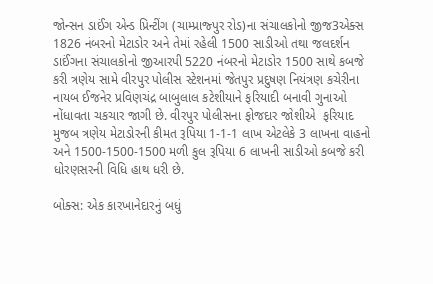જોન્સન ડાઈંગ એન્ડ પ્રિન્ટીંગ (ચામ્પ્રાજ્પુર રોડ)ના સંચાલકોનો જીજ3એક્સ 1826 નંબરનો મેટાડોર અને તેમાં રહેલી 1500 સાડીઓ તથા જલદર્શન ડાઈંગના સંચાલકોનો જીઆરપી 5220 નંબરનો મેટાડોર 1500 સાથે કબજે કરી ત્રણેય સામે વીરપુર પોલીસ સ્ટેશનમાં જેતપુર પ્રદુષણ નિયંત્રણ કચેરીના  નાયબ ઈજનેર પ્રવિણચંદ્ર બાબુલાલ કટેશીયાને ફરિયાદી બનાવી ગુનાઓ નોંધાવતા ચકચાર જાગી છે. વીરપુર પોલીસના ફોજદાર જોશીએ  ફરિયાદ મુજબ ત્રણેય મેટાડોરની કીમત રૂપિયા 1-1-1 લાખ એટલેકે 3 લાખના વાહનો અને 1500-1500-1500 મળી કુલ રૂપિયા 6 લાખની સાડીઓ કબજે કરી ધોરણસરની વિધિ હાથ ધરી છે.

બોક્સ: એક કારખાનેદારનું બધું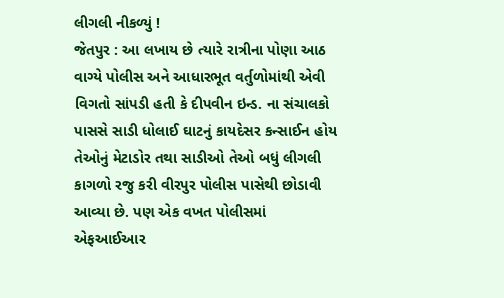લીગલી નીકળ્યું !
જેતપુર : આ લખાય છે ત્યારે રાત્રીના પોણા આઠ વાગ્યે પોલીસ અને આધારભૂત વર્તુળોમાંથી એવી વિગતો સાંપડી હતી કે દીપવીન ઇન્ડ. ના સંચાલકો પાસસે સાડી ધોલાઈ ઘાટનું કાયદેસર કન્સાઈન હોય તેઓનું મેટાડોર તથા સાડીઓ તેઓ બધું લીગલી કાગળો રજુ કરી વીરપુર પોલીસ પાસેથી છોડાવી આવ્યા છે. પણ એક વખત પોલીસમાં એફઆઈઆર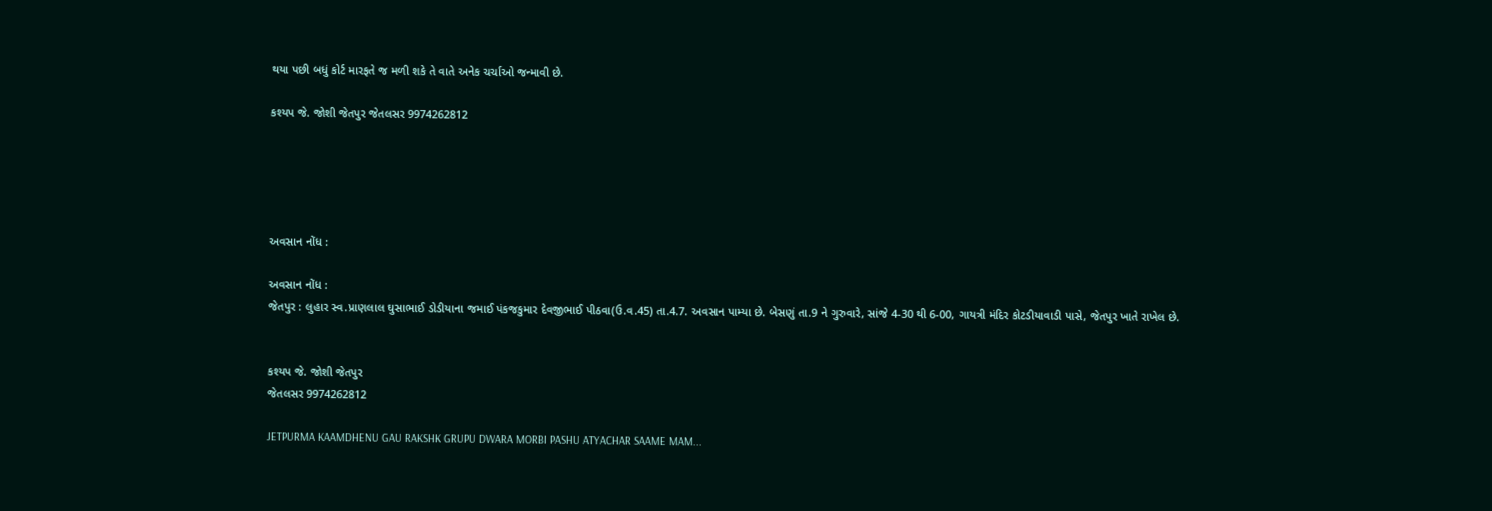થયા પછી બધું કોર્ટ મારફતે જ મળી શકે તે વાતે અનેક ચર્ચાઓ જન્માવી છે.

કશ્યપ જે. જોશી જેતપુર જેતલસર 9974262812





અવસાન નોંધ :

અવસાન નોંધ :
જેતપુર : લુહાર સ્વ.પ્રાણલાલ ઘુસાભાઈ ડોડીયાના જમાઈ પંકજકુમાર દેવજીભાઈ પીઠવા(ઉ.વ.45) તા.4.7. અવસાન પામ્યા છે. બેસણું તા.9 ને ગુરુવારે, સાંજે 4-30 થી 6-00, ગાયત્રી મંદિર કોટડીયાવાડી પાસે, જેતપુર ખાતે રાખેલ છે.


કશ્યપ જે. જોશી જેતપુર
જેતલસર 9974262812

JETPURMA KAAMDHENU GAU RAKSHK GRUPU DWARA MORBI PASHU ATYACHAR SAAME MAM...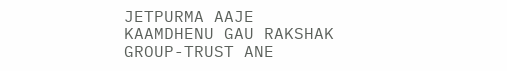JETPURMA AAJE KAAMDHENU GAU RAKSHAK GROUP-TRUST ANE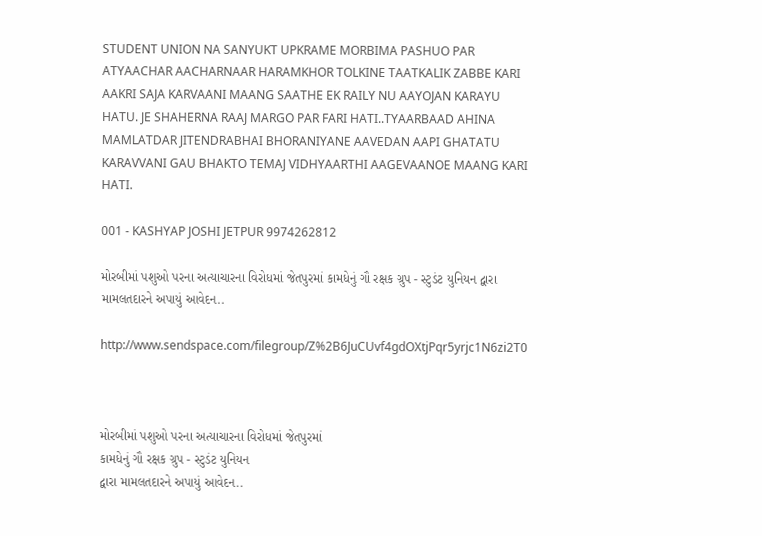STUDENT UNION NA SANYUKT UPKRAME MORBIMA PASHUO PAR ATYAACHAR AACHARNAAR HARAMKHOR TOLKINE TAATKALIK ZABBE KARI AAKRI SAJA KARVAANI MAANG SAATHE EK RAILY NU AAYOJAN KARAYU HATU. JE SHAHERNA RAAJ MARGO PAR FARI HATI..TYAARBAAD AHINA MAMLATDAR JITENDRABHAI BHORANIYANE AAVEDAN AAPI GHATATU KARAVVANI GAU BHAKTO TEMAJ VIDHYAARTHI AAGEVAANOE MAANG KARI HATI.

001 - KASHYAP JOSHI JETPUR 9974262812

મોરબીમાં પશુઓ પરના અત્યાચારના વિરોધમાં જેતપુરમાં કામધેનું ગૌ રક્ષક ગ્રુપ - સ્ટુડંટ યુનિયન દ્વારા મામલતદારને અપાયું આવેદન..

http://www.sendspace.com/filegroup/Z%2B6JuCUvf4gdOXtjPqr5yrjc1N6zi2T0



મોરબીમાં પશુઓ પરના અત્યાચારના વિરોધમાં જેતપુરમાં
કામધેનું ગૌ રક્ષક ગ્રુપ - સ્ટુડંટ યુનિયન
દ્વારા મામલતદારને અપાયું આવેદન..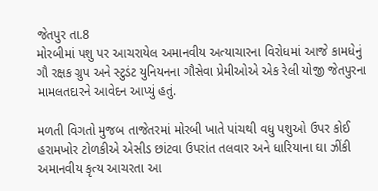જેતપુર તા.8
મોરબીમાં પશુ પર આચરાયેલ અમાનવીય અત્યાચારના વિરોધમાં આજે કામધેનું ગૌ રક્ષક ગ્રુપ અને સ્ટુડંટ યુનિયનના ગૌસેવા પ્રેમીઓએ એક રેલી યોજી જેતપુરના મામલતદારને આવેદન આપ્યું હતું.

મળતી વિગતો મુજબ તાજેતરમાં મોરબી ખાતે પાંચથી વધુ પશુઓ ઉપર કોઈ હરામખોર ટોળકીએ એસીડ છાંટવા ઉપરાંત તલવાર અને ધારિયાના ઘા ઝીંકી અમાનવીય કૃત્ય આચરતા આ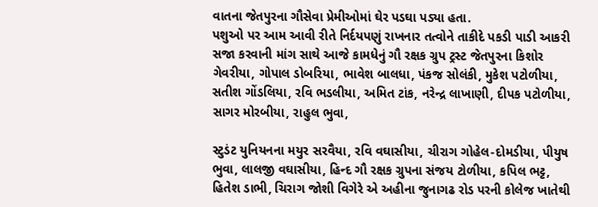વાતના જેતપુરના ગૌસેવા પ્રેમીઓમાં ઘેર પડઘા પડ્યા હતા.
પશુઓ પર આમ આવી રીતે નિર્દયપણું રાખનાર તત્વોને તાકીદે પકડી પાડી આકરી સજા કરવાની માંગ સાથે આજે કામધેનું ગૌ રક્ષક ગ્રુપ ટ્રસ્ટ જેતપુરના કિશોર ગેવરીયા, ગોપાલ ડોબરિયા, ભાવેશ બાલધા, પંકજ સોલંકી, મુકેશ પટોળીયા, સતીશ ગોંડલિયા, રવિ ભડલીયા, અમિત ટાંક, નરેન્દ્ર લાખાણી, દીપક પટોળીયા, સાગર મોરબીયા, રાહુલ ભુવા,

સ્ટુડંટ યુનિયનના મયુર સરવૈયા, રવિ વઘાસીયા, ચીરાગ ગોહેલ-દોમડીયા, પીયુષ ભુવા, લાલજી વઘાસીયા, હિન્દ ગૌ રક્ષક ગ્રુપના સંજય ટોળીયા, કપિલ ભટ્ટ, હિતેશ ડાભી, ચિરાગ જોશી વિગેરે એ અહીના જુનાગઢ રોડ પરની કોલેજ ખાતેથી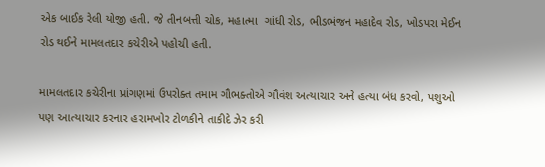એક બાઈક રેલી યોજી હતી. જે તીનબત્તી ચોક, મહાત્મા  ગાંધી રોડ, ભીડભંજન મહાદેવ રોડ, ખોડપરા મેઈન રોડ થઈને મામલતદાર કચેરીએ પહોચી હતી.

મામલતદાર કચેરીના પ્રાંગણમાં ઉપરોક્ત તમામ ગૌભક્તોએ ગૌવંશ અત્યાચાર અને હત્યા બંધ કરવો, પશુઓ પણ આત્યાચાર કરનાર હરામખોર ટોળકીને તાકીદે ઝેર કરી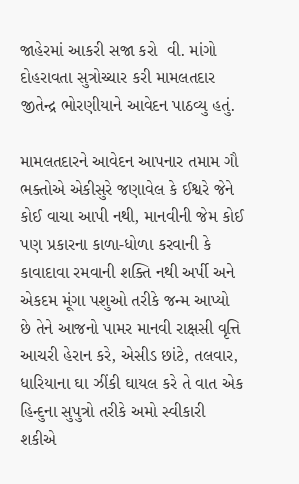જાહેરમાં આકરી સજા કરો  વી. માંગો દોહરાવતા સુત્રોચ્ચાર કરી મામલતદાર જીતેન્દ્ર ભોરણીયાને આવેદન પાઠવ્યુ હતું.

મામલતદારને આવેદન આપનાર તમામ ગૌ ભક્તોએ એકીસુરે જણાવેલ કે ઈશ્વરે જેને કોઈ વાચા આપી નથી, માનવીની જેમ કોઈ પણ પ્રકારના કાળા-ધોળા કરવાની કે કાવાદાવા રમવાની શક્તિ નથી અર્પી અને એકદમ મૂંગા પશુઓ તરીકે જન્મ આપ્યો છે તેને આજનો પામર માનવી રાક્ષસી વૃત્તિ આચરી હેરાન કરે, એસીડ છાંટે, તલવાર, ધારિયાના ઘા ઝીંકી ઘાયલ કરે તે વાત એક હિન્દુના સુપુત્રો તરીકે અમો સ્વીકારી શકીએ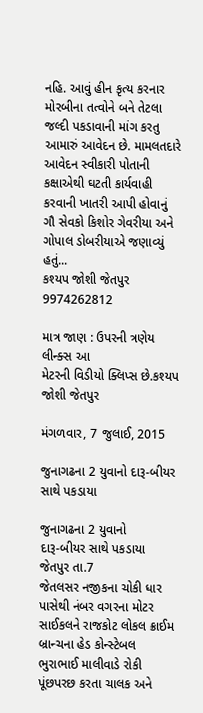નહિ. આવું હીન કૃત્ય કરનાર મોરબીના તત્વોને બને તેટલા જલ્દી પકડાવાની માંગ કરતુ આમારું આવેદન છે. મામલતદારે આવેદન સ્વીકારી પોતાની કક્ષાએથી ઘટતી કાર્યવાહી કરવાની ખાતરી આપી હોવાનું ગૌ સેવકો કિશોર ગેવરીયા અને ગોપાલ ડોબરીયાએ જણાવ્યું હતું...
કશ્યપ જોશી જેતપુર 9974262812

માત્ર જાણ : ઉપરની ત્રણેય લીન્ક્સ આ
મેટરની વિડીયો ક્લિપ્સ છે.કશ્યપ જોશી જેતપુર

મંગળવાર, 7 જુલાઈ, 2015

જુનાગઢના 2 યુવાનો દારૂ-બીયર સાથે પકડાયા

જુનાગઢના 2 યુવાનો
દારૂ-બીયર સાથે પકડાયા
જેતપુર તા.7
જેતલસર નજીકના ચોકી ધાર પાસેથી નંબર વગરના મોટર સાઈકલને રાજકોટ લોકલ ક્રાઈમ બ્રાન્ચના હેડ કોન્સ્ટેબલ ભુરાભાઈ માલીવાડે રોકી પૂંછપરછ કરતા ચાલક અને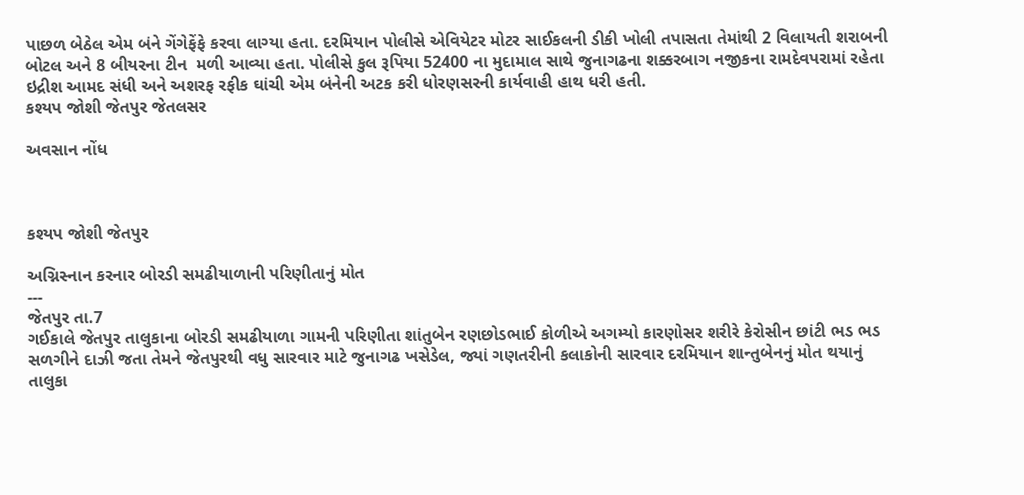પાછળ બેઠેલ એમ બંને ગેંગેફેંફે કરવા લાગ્યા હતા. દરમિયાન પોલીસે એવિયેટર મોટર સાઈકલની ડીકી ખોલી તપાસતા તેમાંથી 2 વિલાયતી શરાબની બોટલ અને 8 બીયરના ટીન  મળી આવ્યા હતા. પોલીસે કુલ રૂપિયા 52400 ના મુદામાલ સાથે જુનાગઢના શક્કરબાગ નજીકના રામદેવપરામાં રહેતા ઇદ્રીશ આમદ સંધી અને અશરફ રફીક ઘાંચી એમ બંનેની અટક કરી ધોરણસરની કાર્યવાહી હાથ ધરી હતી.
કશ્યપ જોશી જેતપુર જેતલસર

અવસાન નોંધ



કશ્યપ જોશી જેતપુર

અગ્નિસ્નાન કરનાર બોરડી સમઢીયાળાની પરિણીતાનું મોત
---
જેતપુર તા.7
ગઈકાલે જેતપુર તાલુકાના બોરડી સમઢીયાળા ગામની પરિણીતા શાંતુબેન રણછોડભાઈ કોળીએ અગમ્યો કારણોસર શરીરે કેરોસીન છાંટી ભડ ભડ સળગીને દાઝી જતા તેમને જેતપુરથી વધુ સારવાર માટે જુનાગઢ ખસેડેલ, જ્યાં ગણતરીની કલાકોની સારવાર દરમિયાન શાન્તુબેનનું મોત થયાનું તાલુકા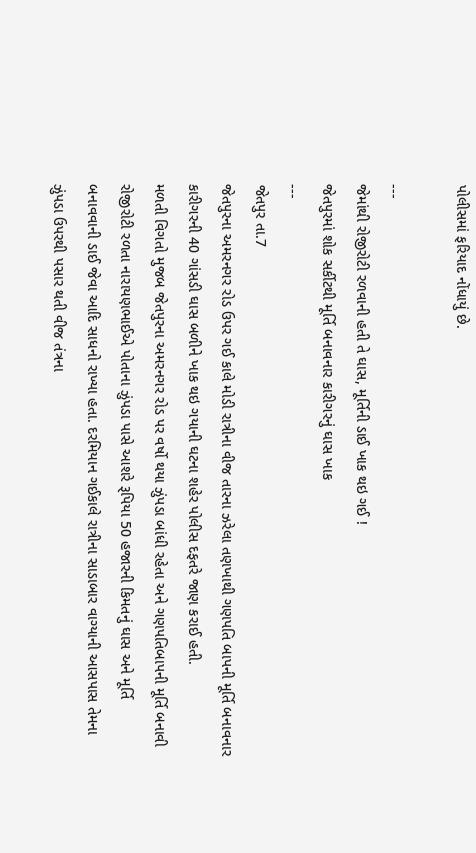પોલીસમાં ફરિયાદ નોંધાયું છે.

---
જેમાંથી રોજીરોટી રળવાની હતી તે ઘાસ, મૂર્તિની ડાઈ ખાક થઇ ગઈ !
જેતપુરમાં શોક સર્કીટથી મૂર્તિ બનાવનાર કારીગરનું ઘાસ ખાક
---
જેતપુર તા.7
જેતપુરના અમરનગર રોડ ઉપર ગઈ કાલે મોડી રાત્રીના વીજ તારના ઝરેલા તણખાથી ગણપતિ બાપની મૂર્તિ બનાવનાર કારીગરની 40 ગાંસડી ઘાસ બળીને ખાક થઇ ગયાની ઘટના શહેર પોલીસ દફતરે જાણ કરાઈ હતી.
મળતી વિગતો મુજબ જેતપુરના અમરનગર રોડ પર વર્ષો થયા ઝુંપડા બાંધી રહેતા અને ગણપતિબાપની મૂર્તિ બનાવી રોજીરોટી રળતા નારાયણભાઈએ પોતાના ઝુંપડા પાસે આશરે રૂપિયા 50 હજારની કિમતનું ઘાસ અને મૂર્તિ બનાવવાની ડાઈ જેવા આદિ સાધનો રાખ્યા હતા. દરમિયાન ગઈકાલે રાત્રીના સાડાબાર વાગ્યાની આસપાસ તેમના ઝુંપડા ઉપરથી પસાર થતી વીજ તંત્રના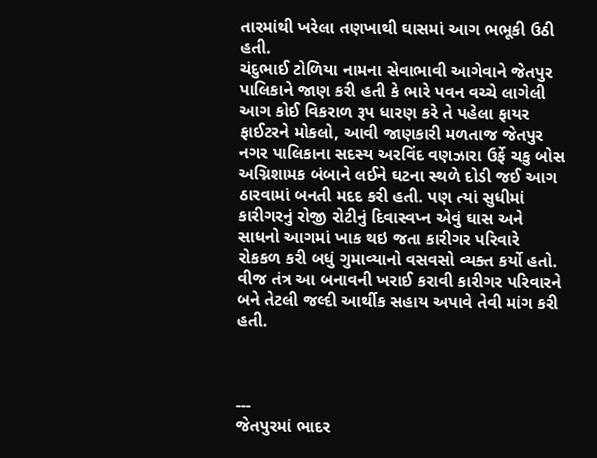તારમાંથી ખરેલા તણખાથી ઘાસમાં આગ ભભૂકી ઉઠી હતી.
ચંદુભાઈ ટોળિયા નામના સેવાભાવી આગેવાને જેતપુર પાલિકાને જાણ કરી હતી કે ભારે પવન વચ્ચે લાગેલી આગ કોઈ વિકરાળ રૂપ ધારણ કરે તે પહેલા ફાયર ફાઈટરને મોકલો, આવી જાણકારી મળતાજ જેતપુર નગર પાલિકાના સદસ્ય અરવિંદ વણઝારા ઉર્ફે ચકુ બોસ અગ્નિશામક બંબાને લઈને ઘટના સ્થળે દોડી જઈ આગ ઠારવામાં બનતી મદદ કરી હતી. પણ ત્યાં સુધીમાં કારીગરનું રોજી રોટીનું દિવાસ્વપ્ન એવું ઘાસ અને સાધનો આગમાં ખાક થઇ જતા કારીગર પરિવારે  રોકકળ કરી બધું ગુમાવ્યાનો વસવસો વ્યક્ત કર્યો હતો. વીજ તંત્ર આ બનાવની ખરાઈ કરાવી કારીગર પરિવારને બને તેટલી જલ્દી આર્થીક સહાય અપાવે તેવી માંગ કરી હતી.



---
જેતપુરમાં ભાદર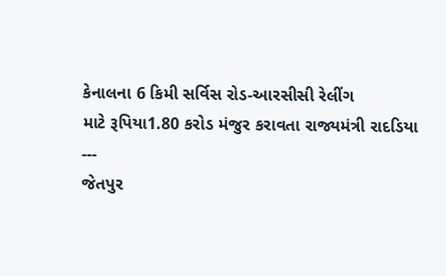કેનાલના 6 કિમી સર્વિસ રોડ-આરસીસી રેલીંગ
માટે રૂપિયા1.80 કરોડ મંજુર કરાવતા રાજ્યમંત્રી રાદડિયા
---
જેતપુર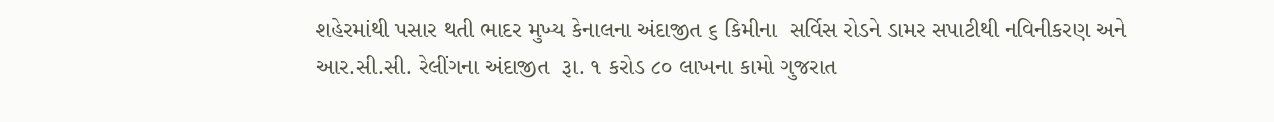શહેરમાંથી પસાર થતી ભાદર મુખ્ય કેનાલના અંદાજીત ૬ કિમીના  સર્વિસ રોડને ડામર સપાટીથી નવિનીકરણ અને આર.સી.સી. રેલીંગના અંદાજીત  રૂા. ૧ કરોડ ૮૦ લાખના કામો ગુજરાત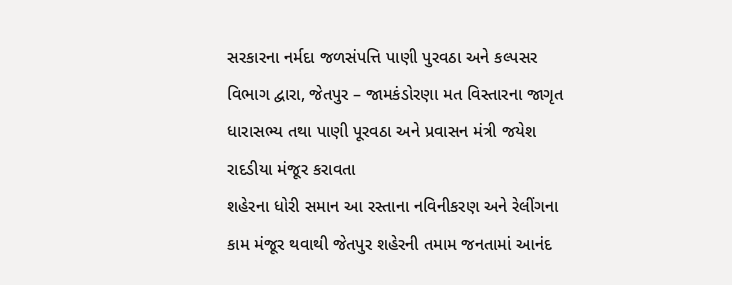સરકારના નર્મદા જળસંપત્તિ પાણી પુરવઠા અને કલ્પસર વિભાગ દ્વારા, જેતપુર – જામકંડોરણા મત વિસ્તારના જાગૃત ધારાસભ્ય તથા પાણી પૂરવઠા અને પ્રવાસન મંત્રી જયેશ રાદડીયા મંજૂર કરાવતા
શહેરના ધોરી સમાન આ રસ્તાના નવિનીકરણ અને રેલીંગના કામ મંજૂર થવાથી જેતપુર શહેરની તમામ જનતામાં આનંદ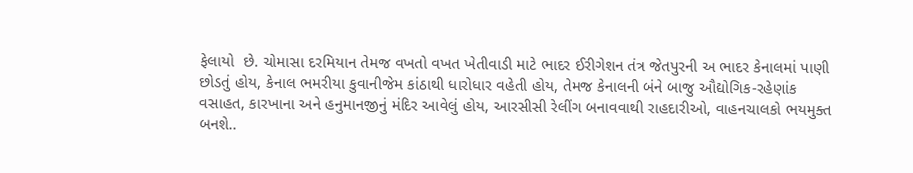ફેલાયો  છે. ચોમાસા દરમિયાન તેમજ વખતો વખત ખેતીવાડી માટે ભાદર ઈરીગેશન તંત્ર જેતપુરની અ ભાદર કેનાલમાં પાણી છોડતું હોય, કેનાલ ભમરીયા કુવાનીજેમ કાંઠાથી ધારોધાર વહેતી હોય, તેમજ કેનાલની બંને બાજુ ઔદ્યોગિક-રહેણાંક વસાહત, કારખાના અને હનુમાનજીનું મંદિર આવેલું હોય, આરસીસી રેલીંગ બનાવવાથી રાહદારીઓ, વાહનચાલકો ભયમુક્ત બનશે..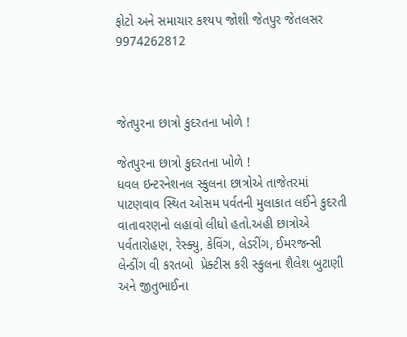ફોટો અને સમાચાર કશ્યપ જોશી જેતપુર જેતલસર 9974262812



જેતપુરના છાત્રો કુદરતના ખોળે !

જેતપુરના છાત્રો કુદરતના ખોળે !
ધવલ ઇન્ટરનેશનલ સ્કુલના છાત્રોએ તાજેતરમાં પાટણવાવ સ્થિત ઓસમ પર્વતની મુલાકાત લઈને કુદરતી વાતાવરણનો લહાવો લીધો હતો.અહી છાત્રોએ પર્વતારોહણ, રેસ્ક્યુ, કેવિંગ, લેડરીંગ, ઈમરજન્સી લેન્ડીંગ વી કરતબો  પ્રેક્ટીસ કરી સ્કુલના શૈલેશ બુટાણી અને જીતુભાઈના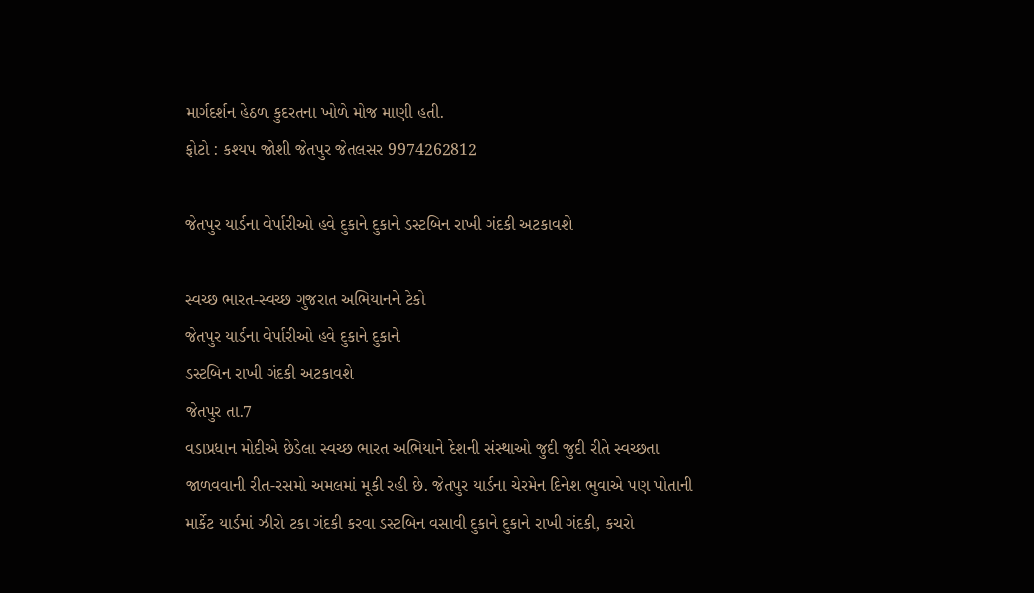માર્ગદર્શન હેઠળ કુદરતના ખોળે મોજ માણી હતી.
ફોટો : કશ્યપ જોશી જેતપુર જેતલસર 9974262812

જેતપુર યાર્ડના વેર્પારીઓ હવે દુકાને દુકાને ડસ્ટબિન રાખી ગંદકી અટકાવશે

સ્વચ્છ ભારત-સ્વચ્છ ગુજરાત અભિયાનને ટેકો
જેતપુર યાર્ડના વેર્પારીઓ હવે દુકાને દુકાને
ડસ્ટબિન રાખી ગંદકી અટકાવશે
જેતપુર તા.7
વડાપ્રધાન મોદીએ છેડેલા સ્વચ્છ ભારત અભિયાને દેશની સંસ્થાઓ જુદી જુદી રીતે સ્વચ્છતા જાળવવાની રીત-રસમો અમલમાં મૂકી રહી છે. જેતપુર યાર્ડના ચેરમેન દિનેશ ભુવાએ પણ પોતાની માર્કેટ યાર્ડમાં ઝીરો ટકા ગંદકી કરવા ડસ્ટબિન વસાવી દુકાને દુકાને રાખી ગંદકી, કચરો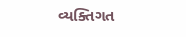વ્યક્તિગત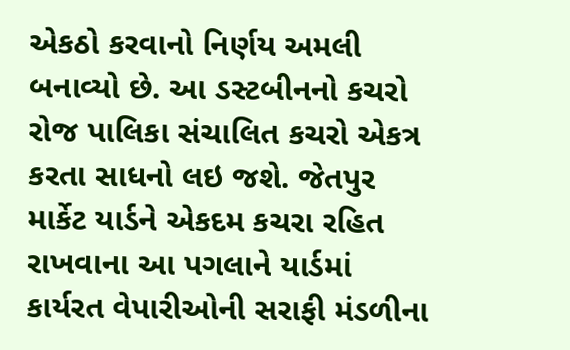એકઠો કરવાનો નિર્ણય અમલી બનાવ્યો છે. આ ડસ્ટબીનનો કચરો રોજ પાલિકા સંચાલિત કચરો એકત્ર કરતા સાધનો લઇ જશે. જેતપુર માર્કેટ યાર્ડને એકદમ કચરા રહિત રાખવાના આ પગલાને યાર્ડમાં કાર્યરત વેપારીઓની સરાફી મંડળીના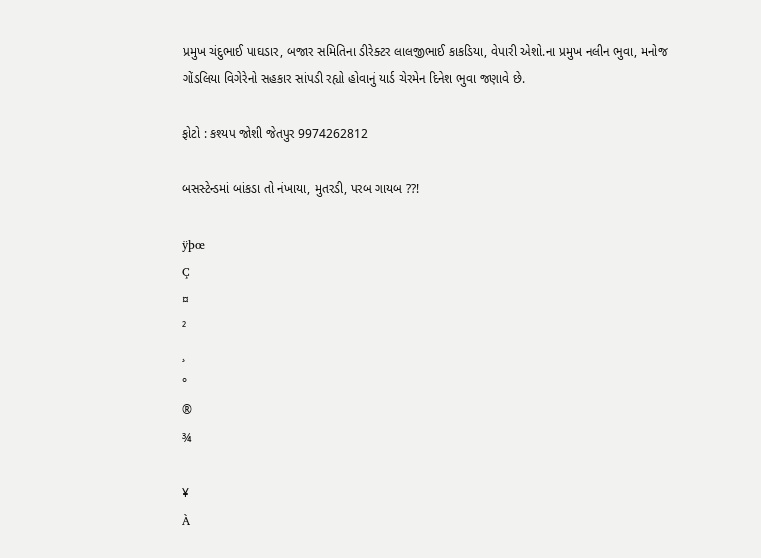પ્રમુખ ચંદુભાઈ પાઘડાર, બજાર સમિતિના ડીરેક્ટર લાલજીભાઈ કાકડિયા, વેપારી એશો.ના પ્રમુખ નલીન ભુવા, મનોજ ગોંડલિયા વિગેરેનો સહકાર સાંપડી રહ્યો હોવાનું યાર્ડ ચેરમેન દિનેશ ભુવા જણાવે છે.

ફોટો : કશ્યપ જોશી જેતપુર 9974262812

બસસ્ટેન્ડમાં બાંકડા તો નંખાયા, મુતરડી, પરબ ગાયબ ??!

ÿþœ
Ç
¤
²
¸
°
®
¾

¥
À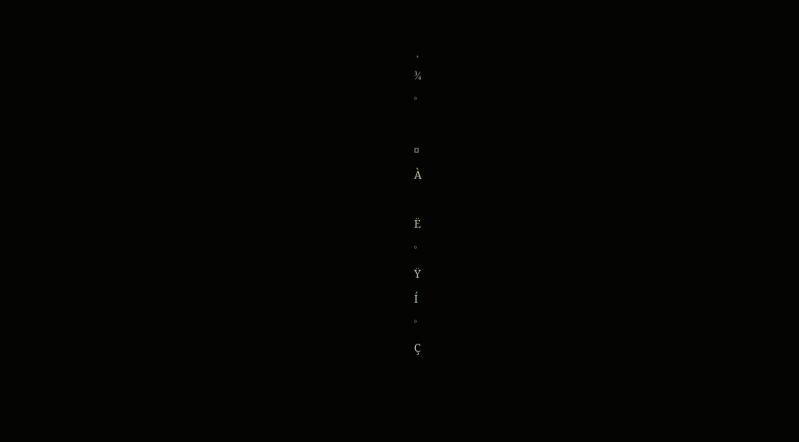¸
¾
°

¤
À

Ë
°
Ÿ
Í
°
Ç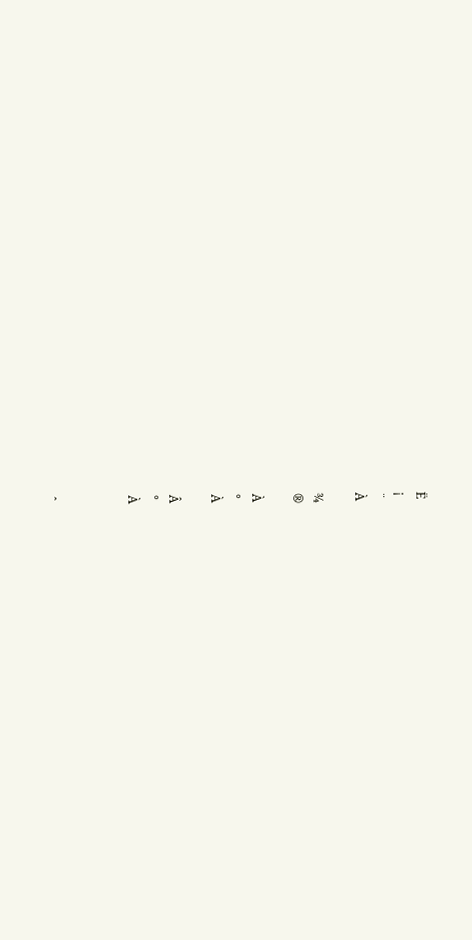Ë
¡
¨
À

¾
®

À
°
À

Â
°
À



ˆ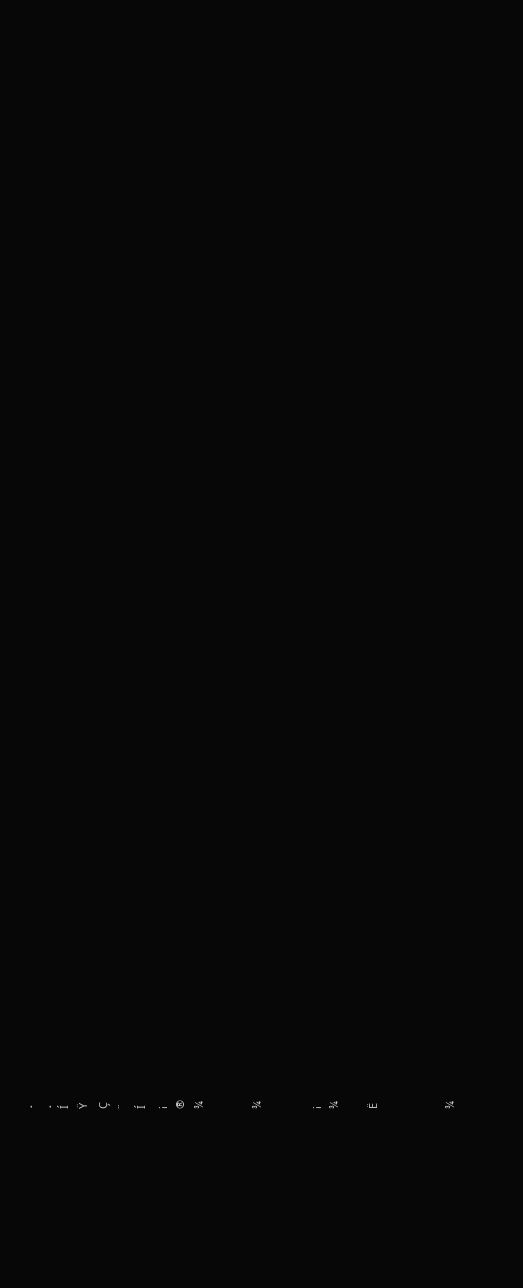¸
¸
Í
Ÿ
Ç
¨
Í
¡
®
¾


¾


¡
¾

Ë



¾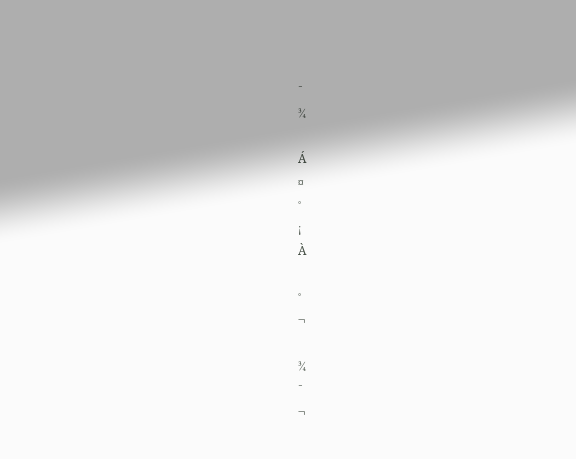¯
¾

Á
¤
°
¡
À

°
¬

¾
¯
¬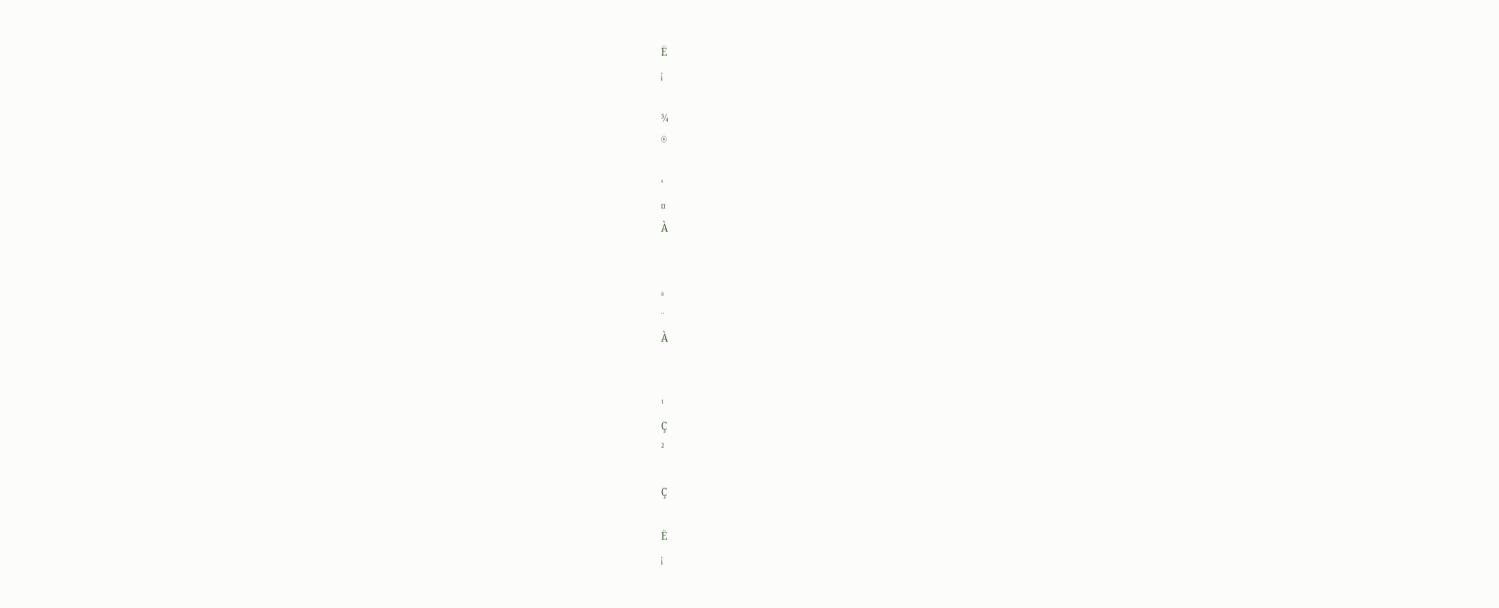Ë
¡

¾
®

°
¤
À


ª
¨
À


¹
Ç
²

Ç

Ë
¡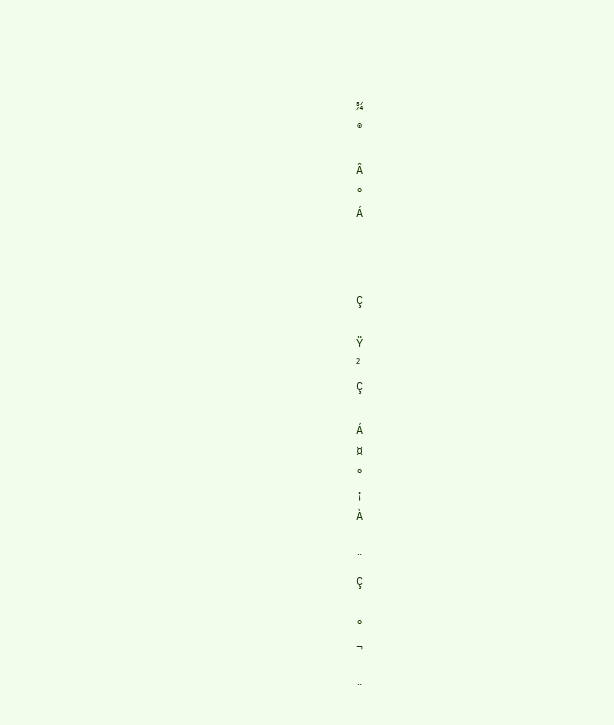¾
®

Â
°
Á



Ç

Ÿ
²
Ç

Á
¤
°
¡
À

¨
Ç

°
¬

¨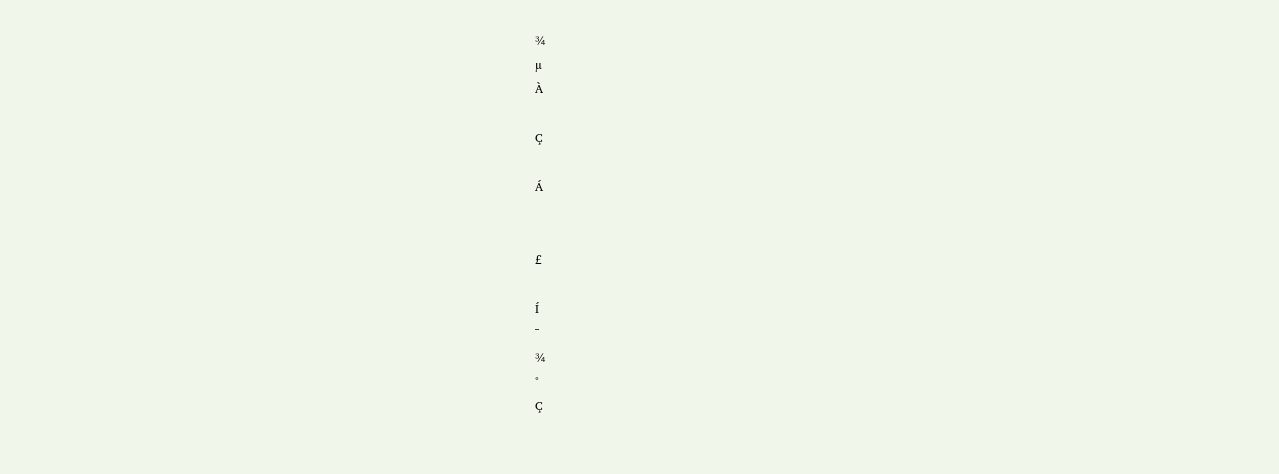¾
µ
À

Ç

Á


£

Í
¯
¾
°
Ç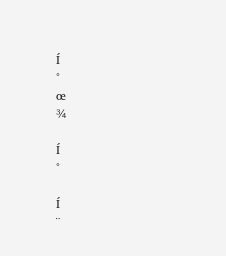Í
°
œ
¾

Í
°

Í
¨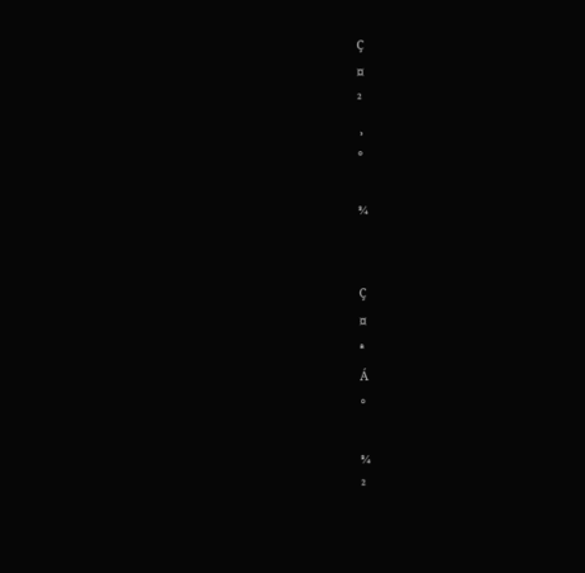Ç
¤
²
¸
°

¾


Ç
¤
ª
Á
°

¾
²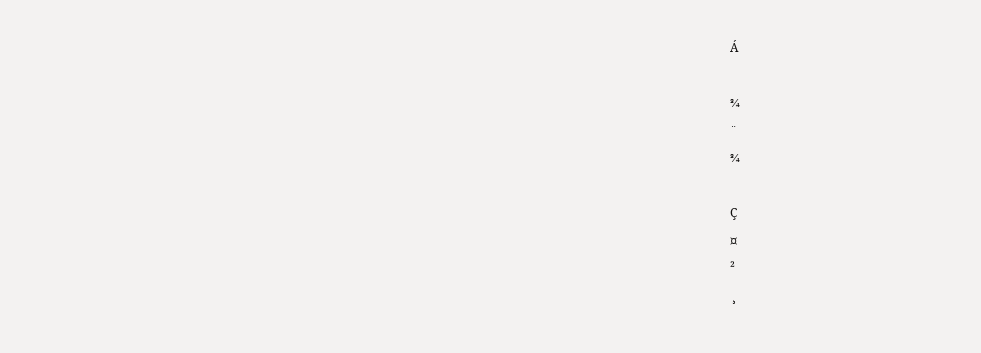Á

¾
¨
¾

Ç
¤
²
¸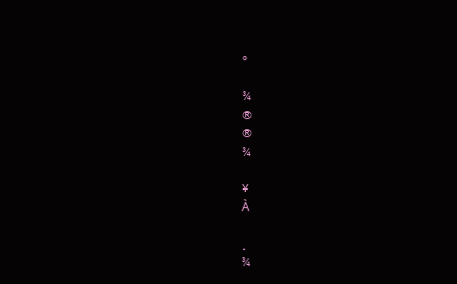°

¾
®
®
¾

¥
À

¸
¾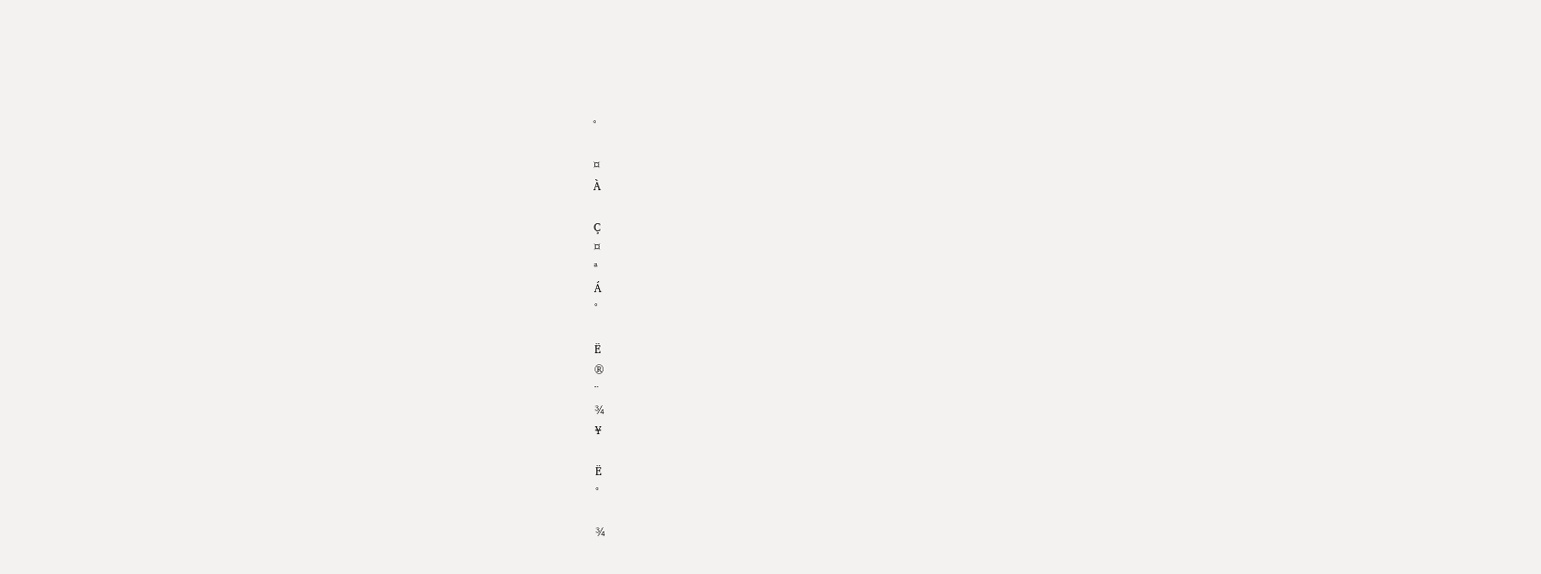°

¤
À

Ç
¤
ª
Á
°

Ë
®
¨
¾
¥

Ë
°

¾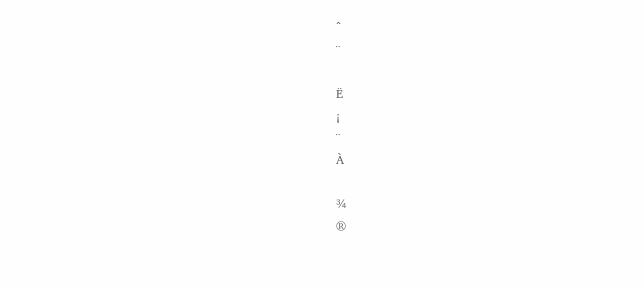ˆ
¨

Ë
¡
¨
À

¾
®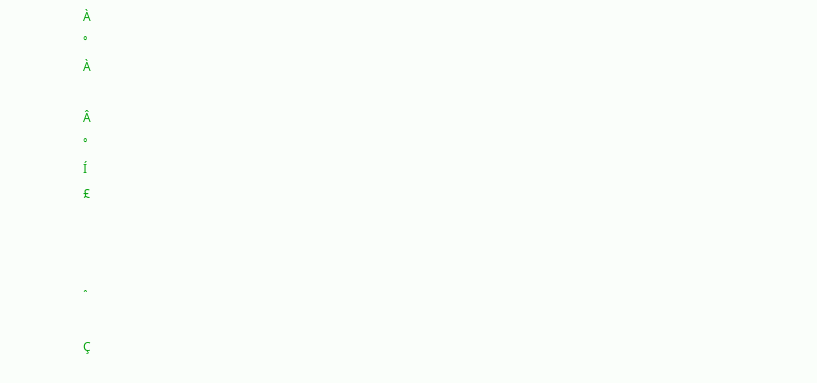À
°
À

Â
°
Í
£



ˆ

Ç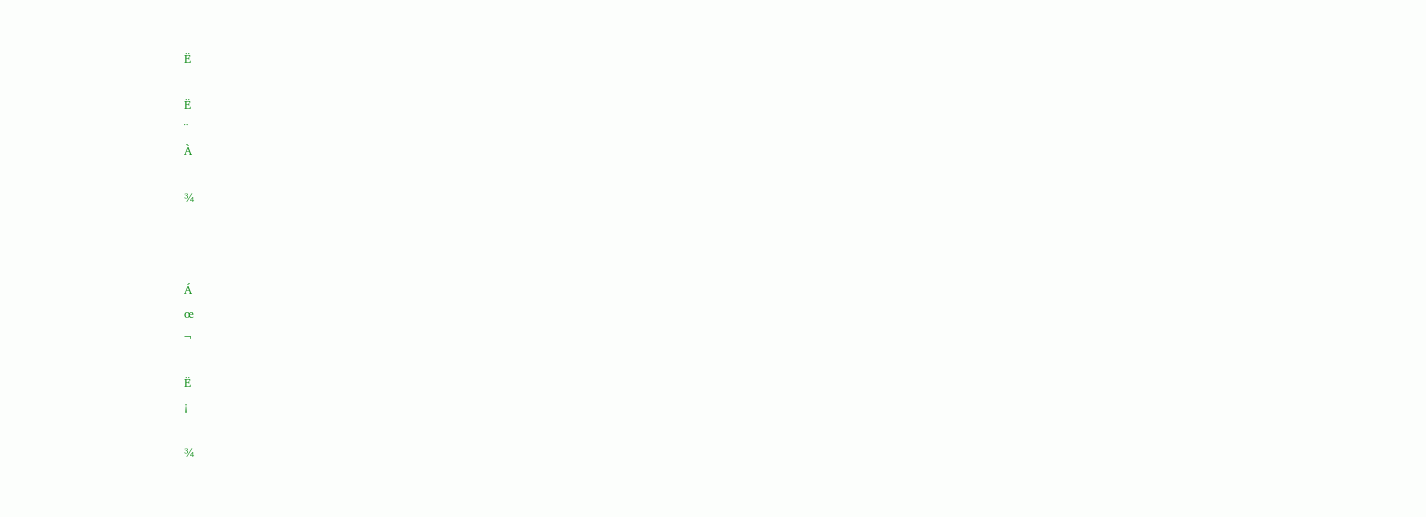Ë

Ë
¨
À

¾



Á
œ
¬

Ë
¡

¾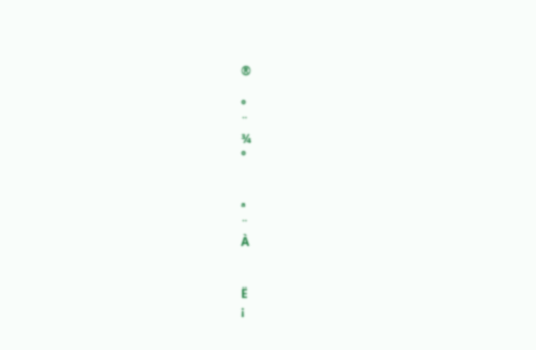®

°
¨
¾
°


ª
¨
À


Ë
¡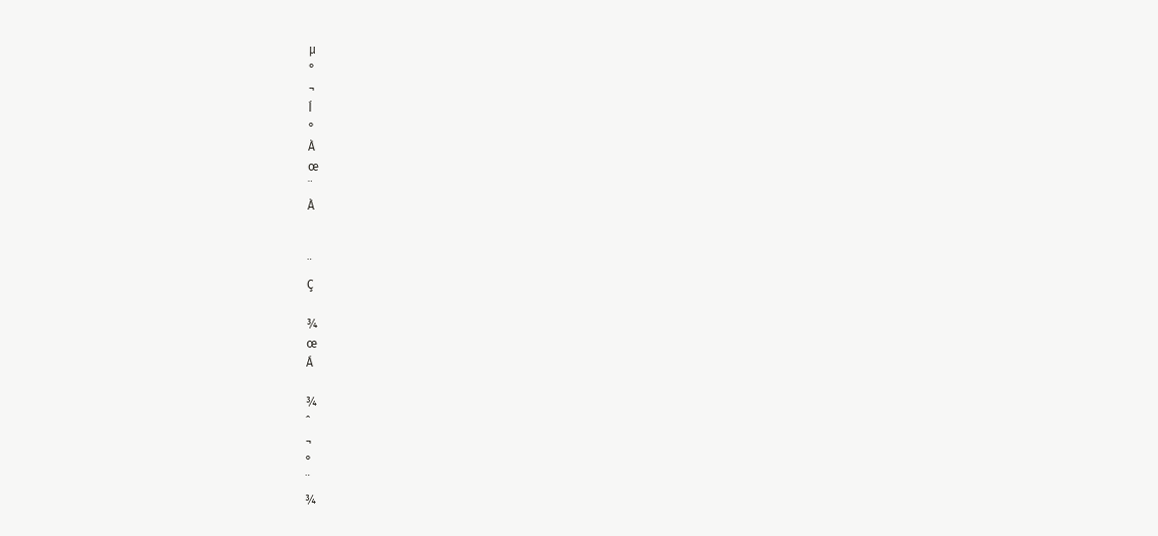µ
°
¬
Í
°
À
œ
¨
À


¨
Ç

¾
œ
Á

¾
ˆ
¬
°
¨
¾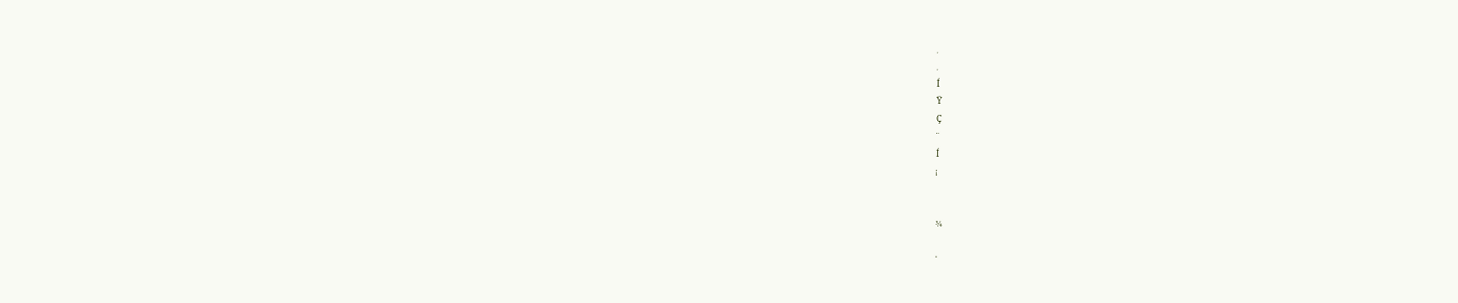¸
¸
Í
Ÿ
Ç
¨
Í
¡


¾

°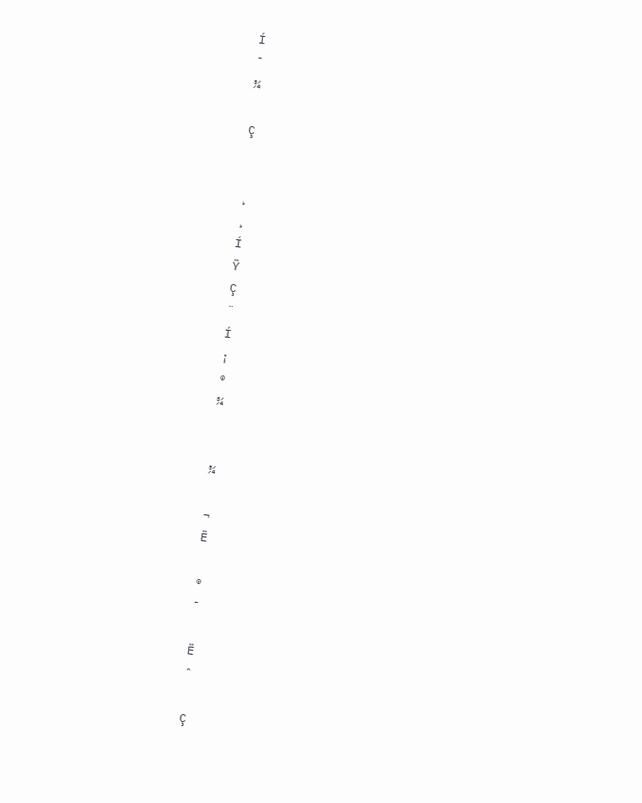Í
¯
¾

Ç


¸
¸
Í
Ÿ
Ç
¨
Í
¡
®
¾


¾

¬
Ë

®
¯

Ë
ˆ

Ç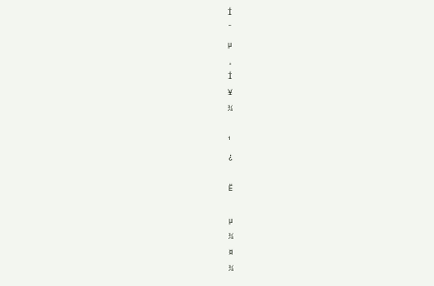Í
¯
µ
¸
Í
¥
¾

¹
¿

Ë

µ
¾
¤
¾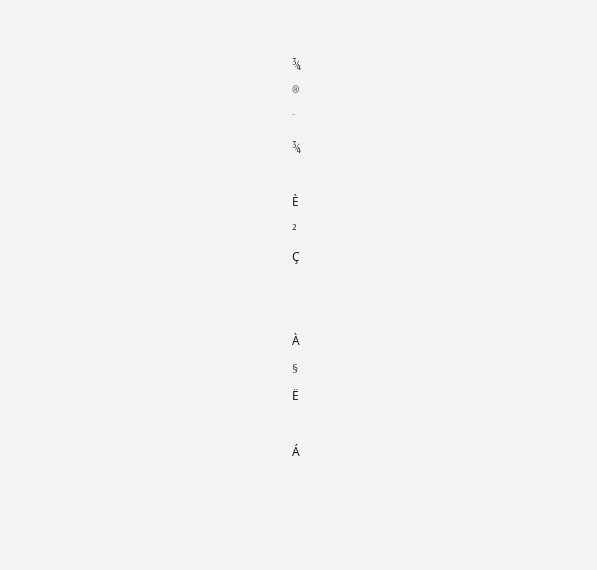¾
®
¨
¾

È
²
Ç


À
§
Ë

Á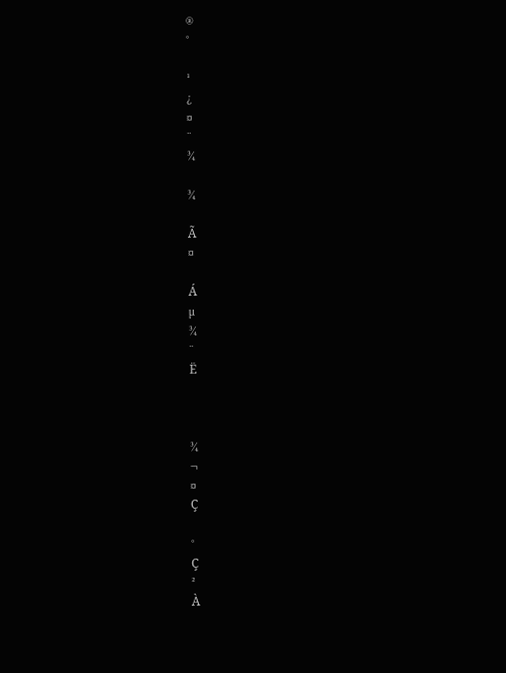®
°

¹
¿
¤
¨
¾

¾

Ã
¤

Á
µ
¾
¨
Ë



¾
¬
¤
Ç

°
Ç
²
À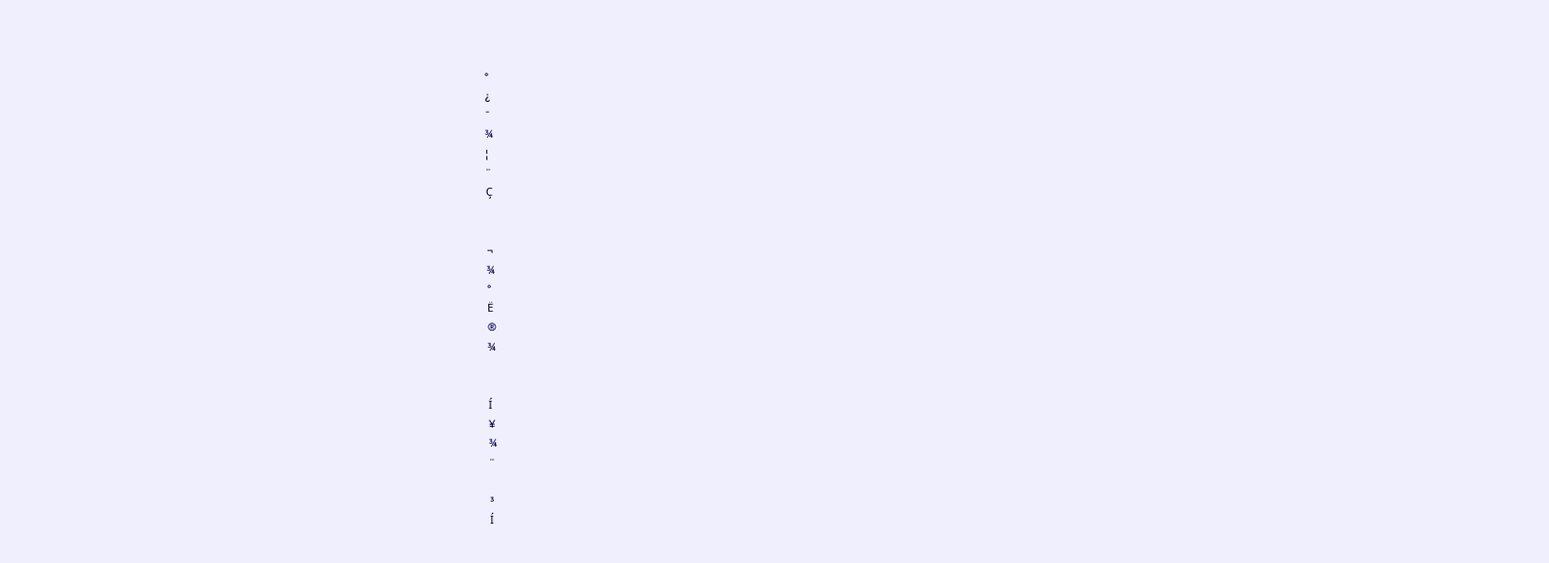°
¿
¯
¾
¦
¨
Ç


¬
¾
°
Ë
®
¾


Í
¥
¾
¨

³
Í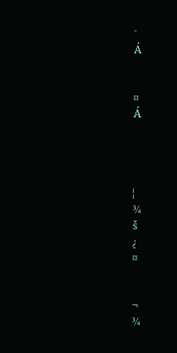¯
Á


¤
Á




¦
¾
š
¿
¤


¬
¾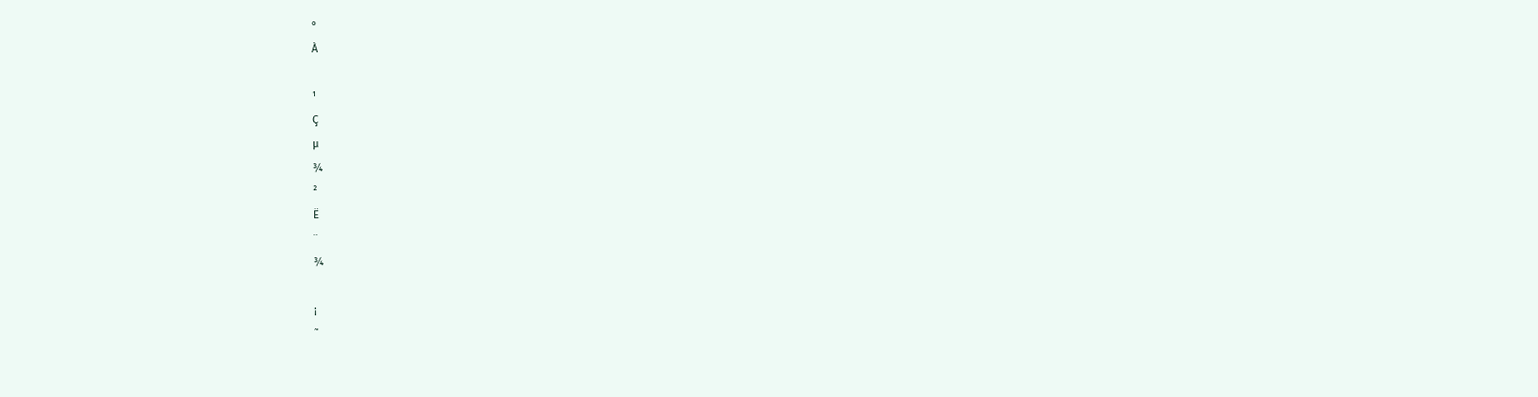°
À

¹
Ç
µ
¾
²
Ë
¨
¾

¡
˜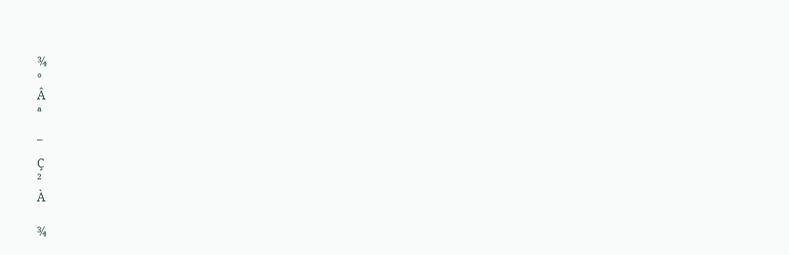¾
°
Â
ª

¯
Ç
²
À

¾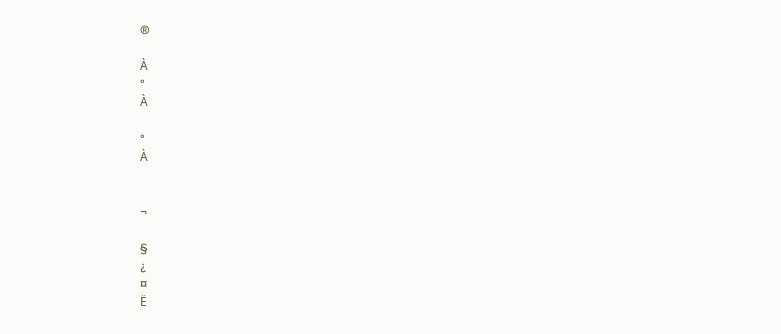®

À
°
À

°
À


¬

§
¿
¤
Ë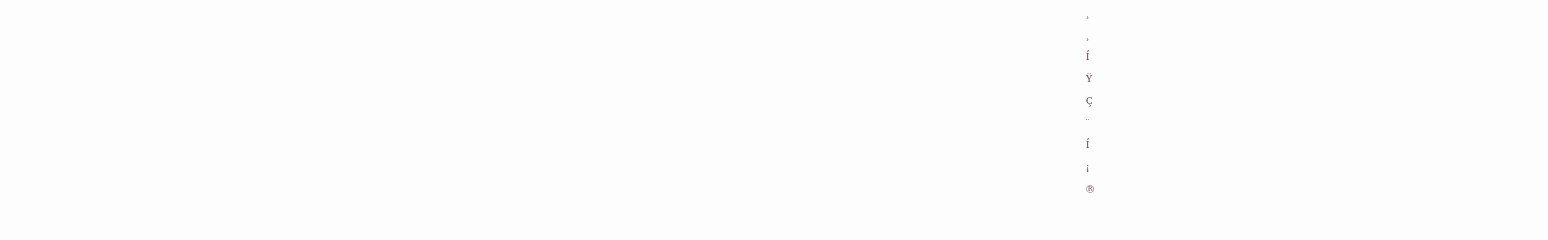¸
¸
Í
Ÿ
Ç
¨
Í
¡
®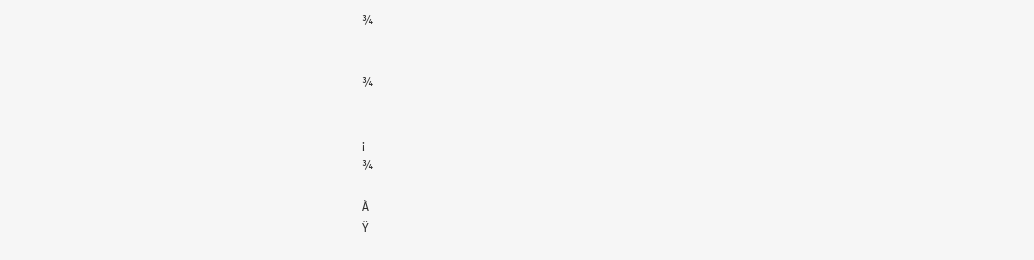¾


¾


¡
¾

À
Ÿ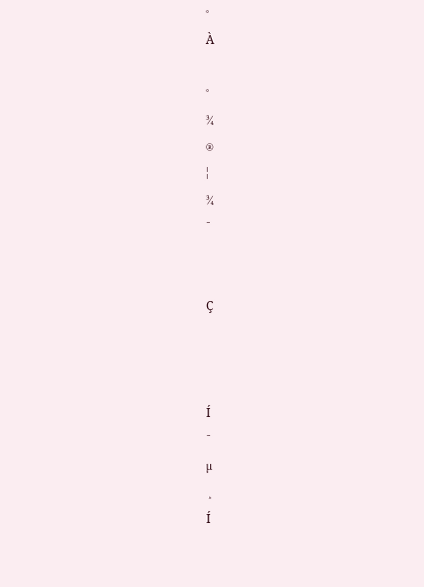°
À

°
¾
®
¦
¾
¯


Ç



Í
¯
µ
¸
Í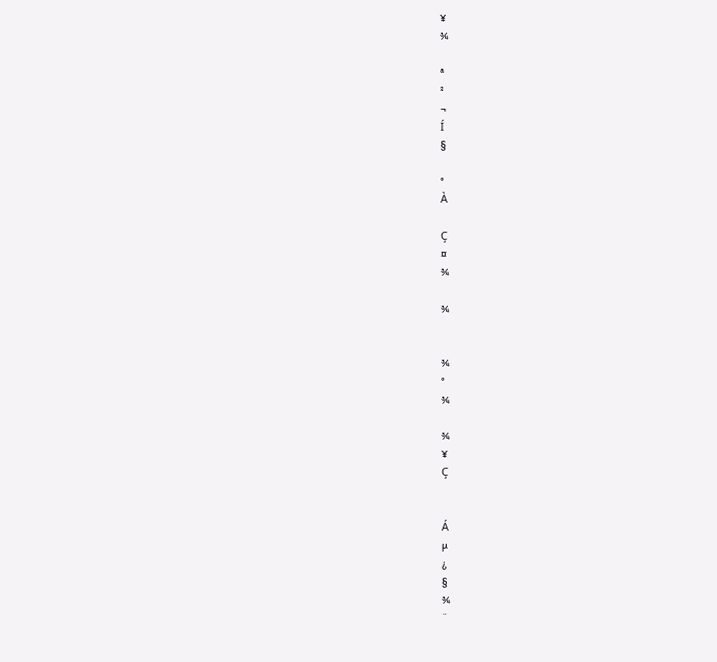¥
¾

ª
²
¬
Í
§

°
À

Ç
¤
¾

¾


¾
°
¾

¾
¥
Ç


Á
µ
¿
§
¾
¨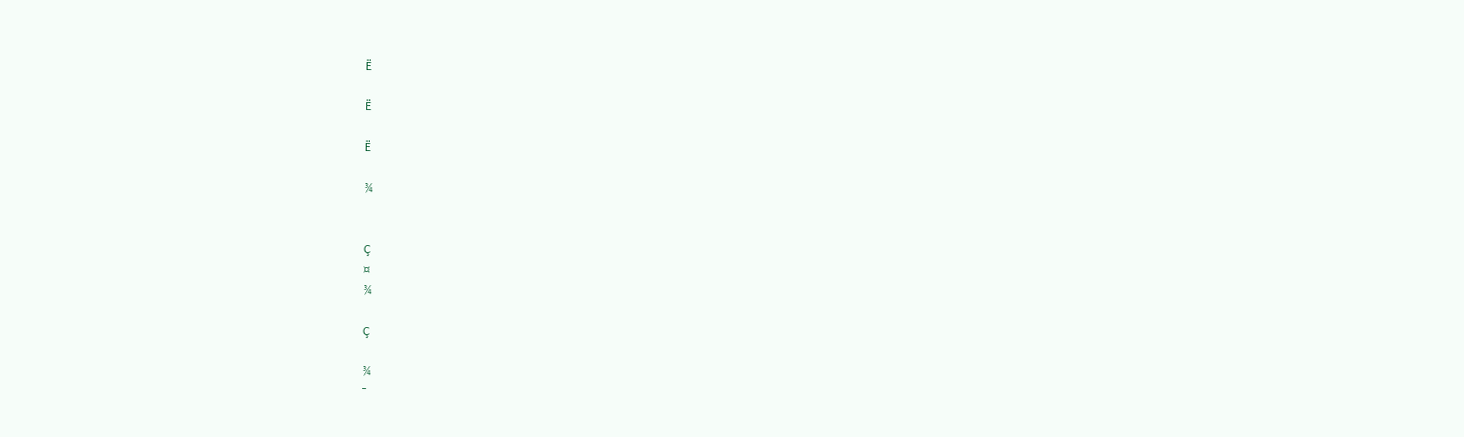Ë

Ë

Ë

¾


Ç
¤
¾

Ç

¾
¯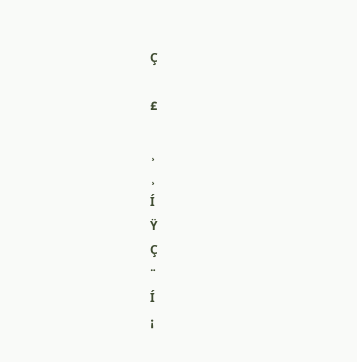Ç

£

¸
¸
Í
Ÿ
Ç
¨
Í
¡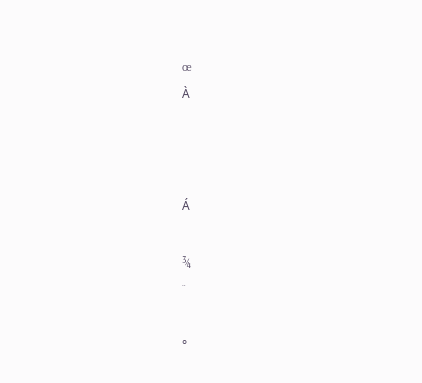œ
À



Á

¾
¨

°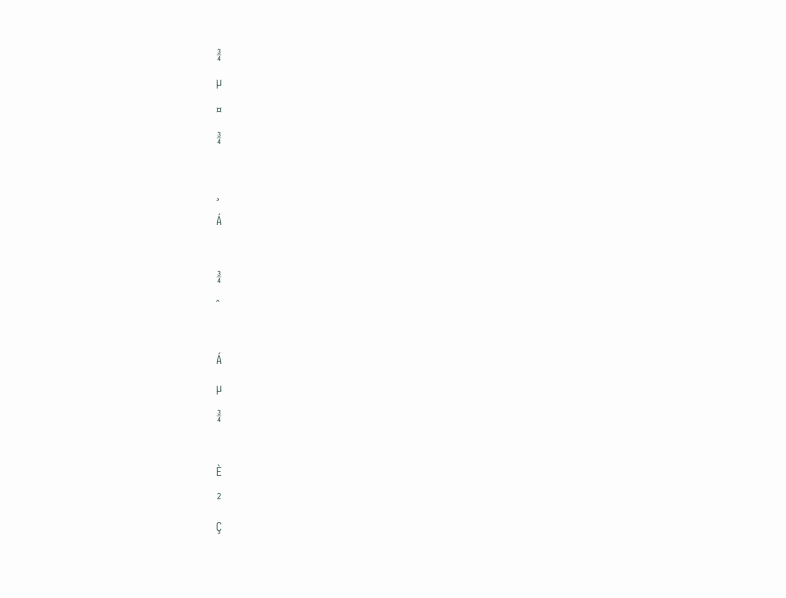¾
µ
¤
¾

¸
Á

¾
ˆ

Á
µ
¾

È
²
Ç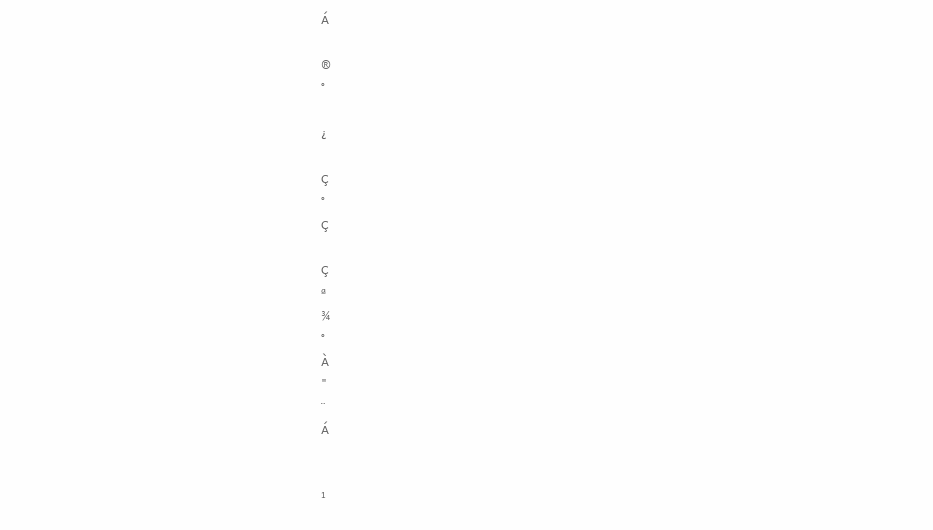Á

®
°

¿

Ç
°
Ç

Ç
ª
¾
°
À
"
¨
Á


¹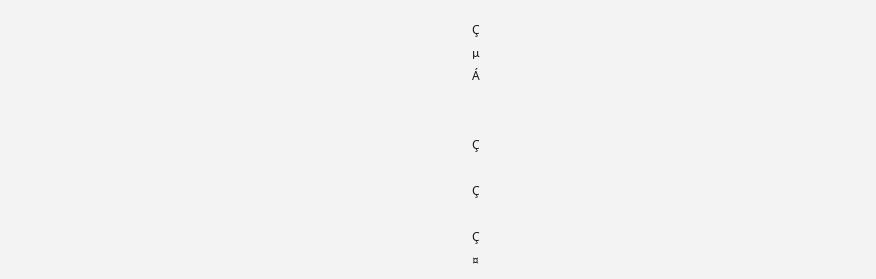Ç
µ
Á


Ç

Ç

Ç
¤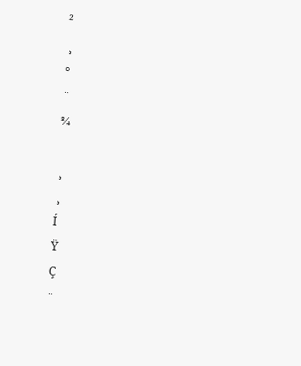²
¸
°
¨
¾

¸
¸
Í
Ÿ
Ç
¨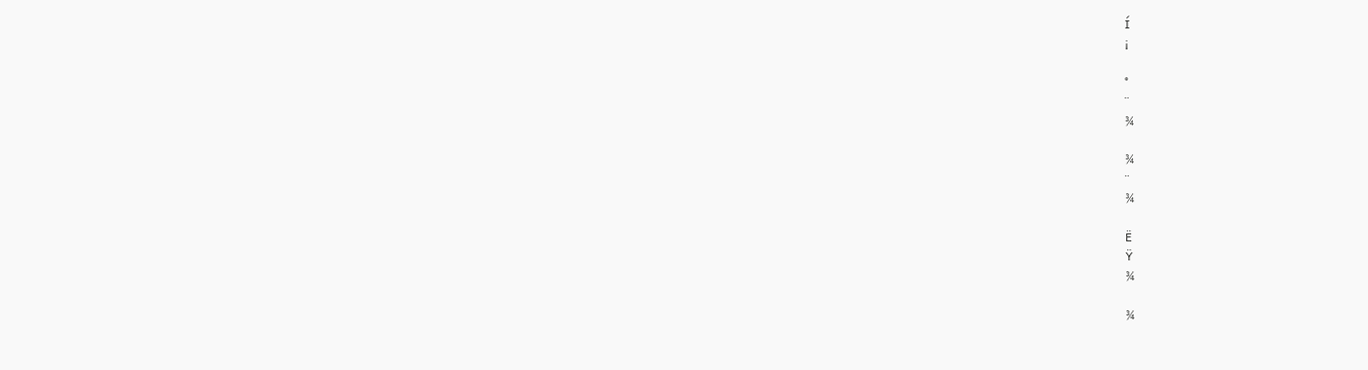Í
¡

°
¨
¾

¾
¨
¾

Ë
Ÿ
¾

¾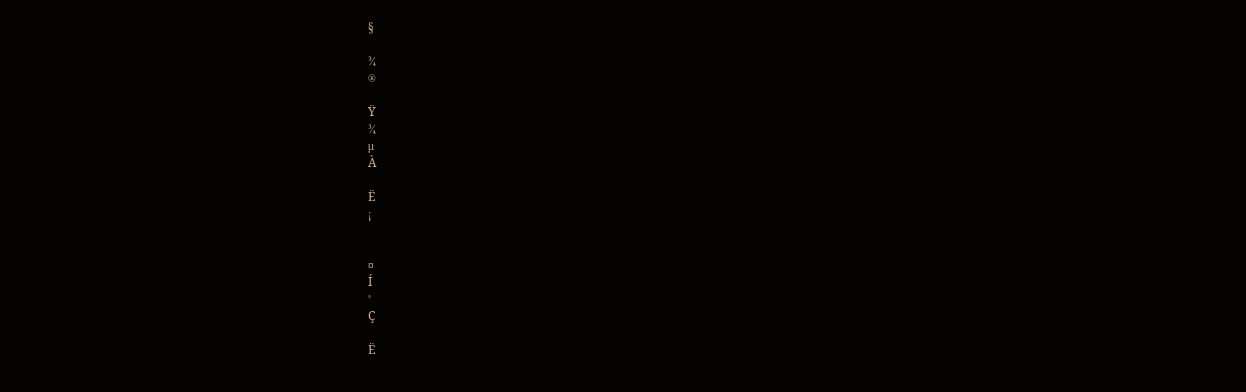§

¾
®

Ÿ
¾
µ
À

Ë
¡


¤
Í
°
Ç

Ë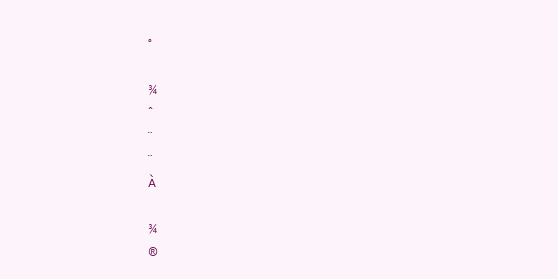°

¾
ˆ
¨
¨
À

¾
®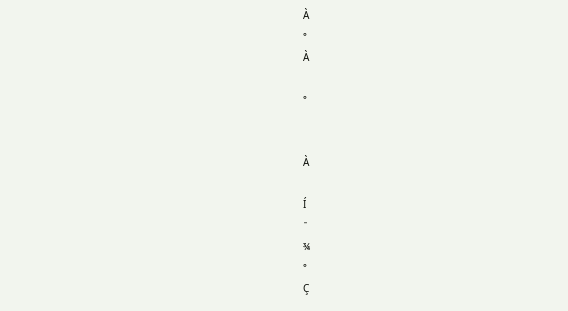À
°
À

°


À

Í
¯
¾
°
Ç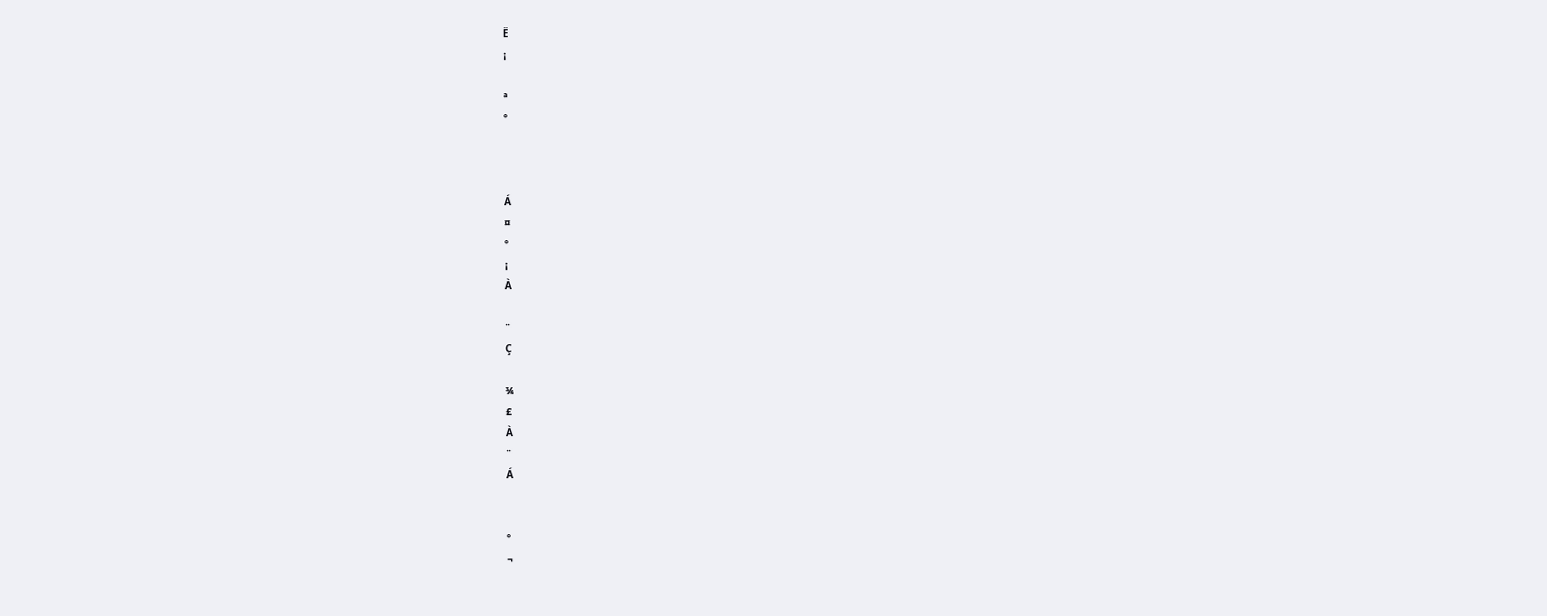Ë
¡

ª
°



Á
¤
°
¡
À

¨
Ç

¾
£
À
¨
Á


°
¬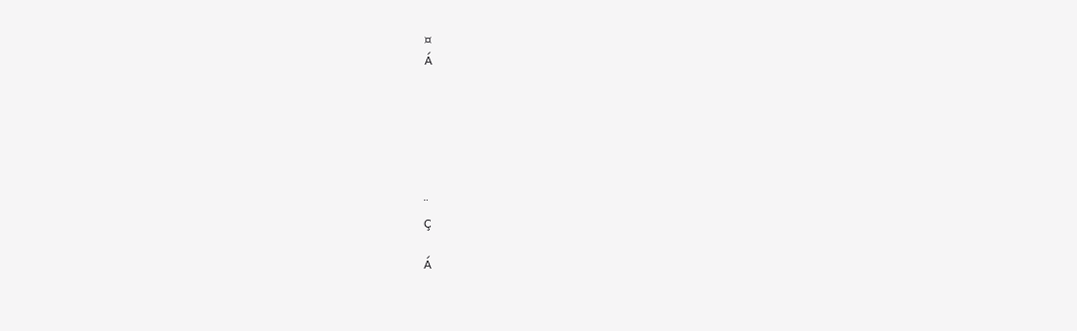¤
Á






¨
Ç

Á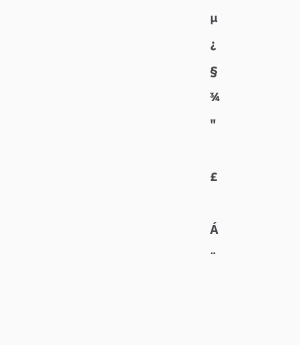µ
¿
§
¾
"

£

Á
¨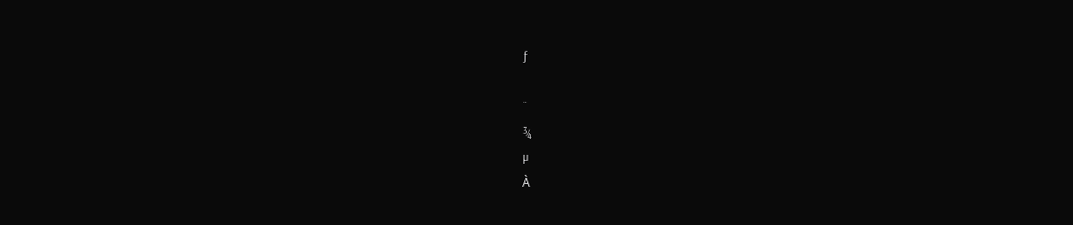ƒ

¨
¾
µ
À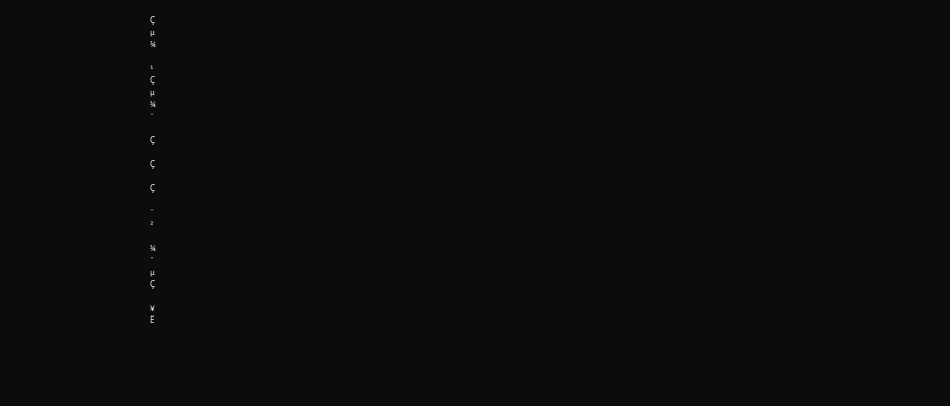Ç
µ
¾

¹
Ç
µ
¾
¯

Ç

Ç

Ç

¨
²

¾
ˆ
µ
Ç

¥
Ë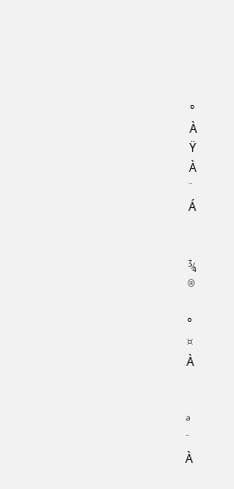°
À
Ÿ
À
¨
Á


¾
®

°
¤
À


ª
¨
À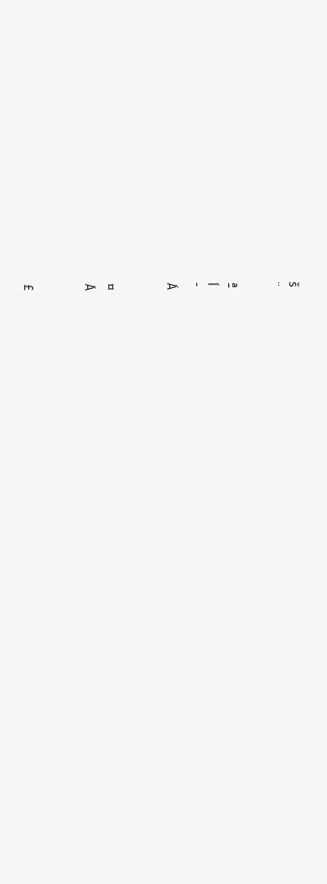š
¨

ª
Í
¯
Á


¤
Á


£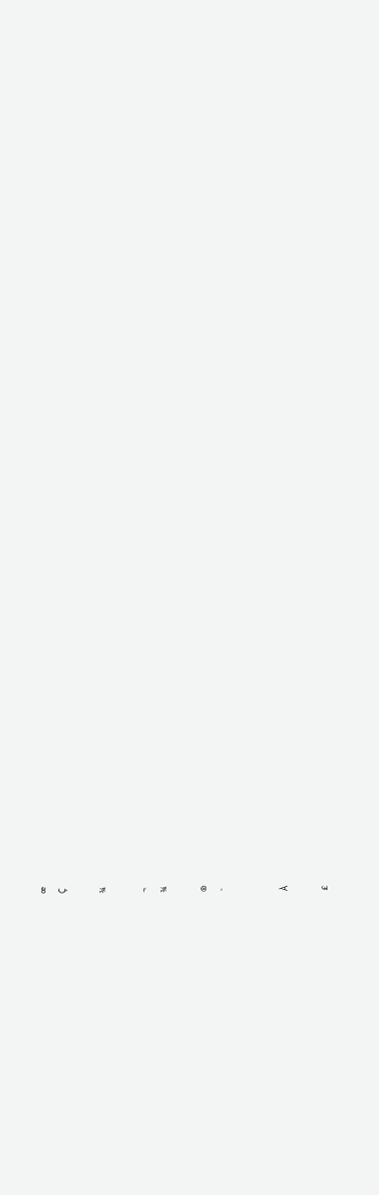œ
Ç

¾

¬
¾

®
¯


À

£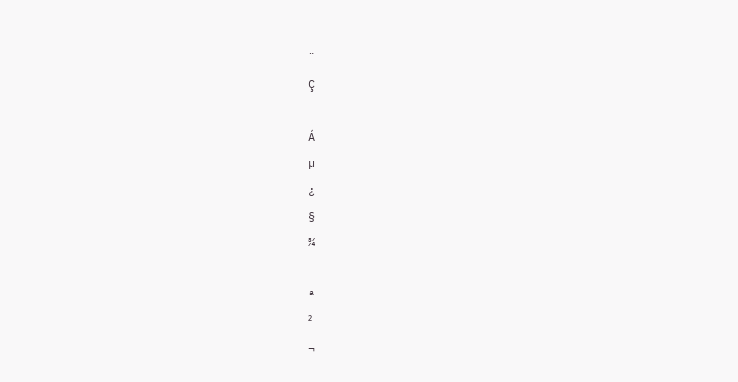¨
Ç

Á
µ
¿
§
¾

ª
²
¬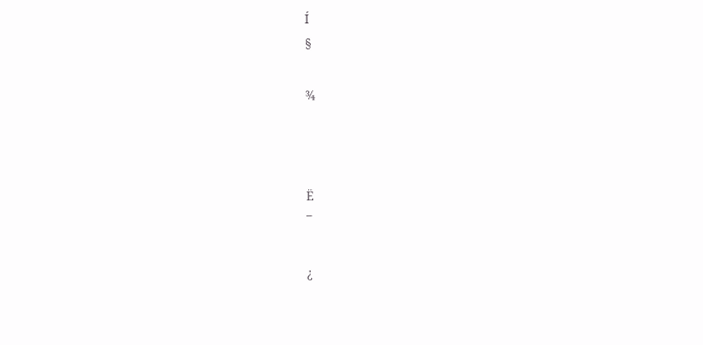Í
§

¾



Ë
¯

¿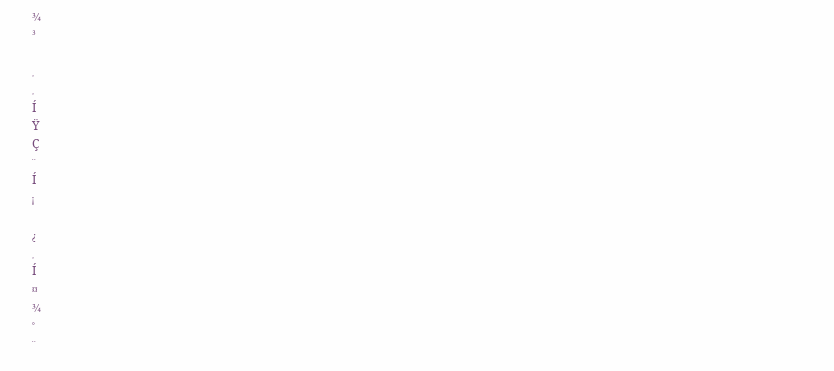¾
³

¸
¸
Í
Ÿ
Ç
¨
Í
¡

¿
¸
Í
¤
¾
°
¨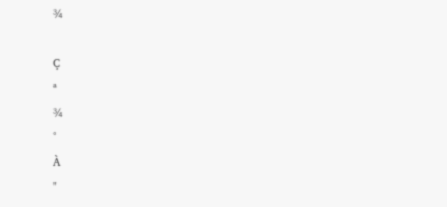¾

Ç
ª
¾
°
À
"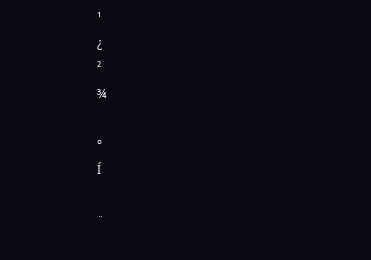¹
¿
²
¾

°
Í

¨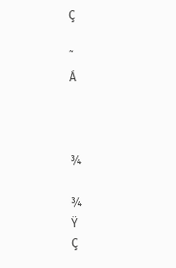Ç

˜
Á



¾

¾
Ÿ
Ç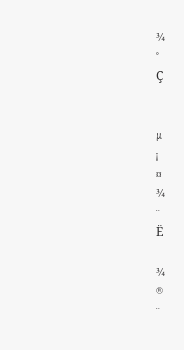¾
°
Ç


µ
¡
¤
¾
¨
Ë

¾
®
¨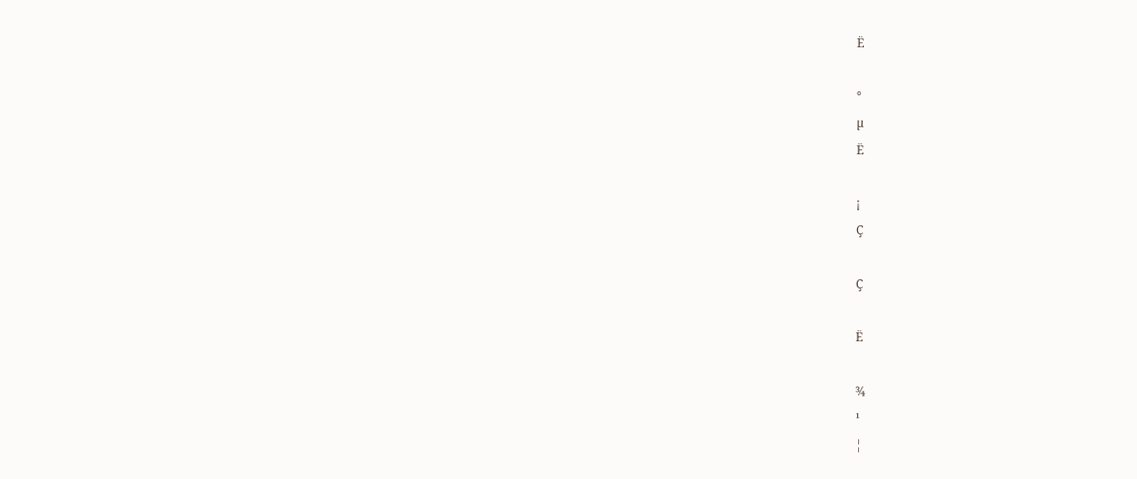Ë

°
µ
Ë

¡
Ç

Ç

Ë

¾
¹
¦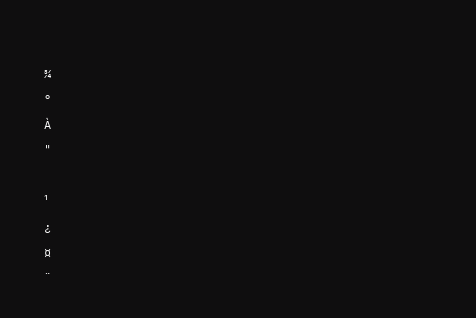¾
°
À
"

¹
¿
¤
¨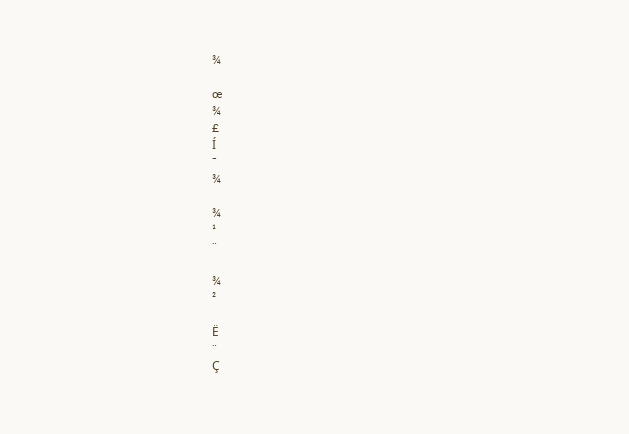¾

œ
¾
£
Í
¯
¾

¾
¹
¨

¾
²

Ë
¨
Ç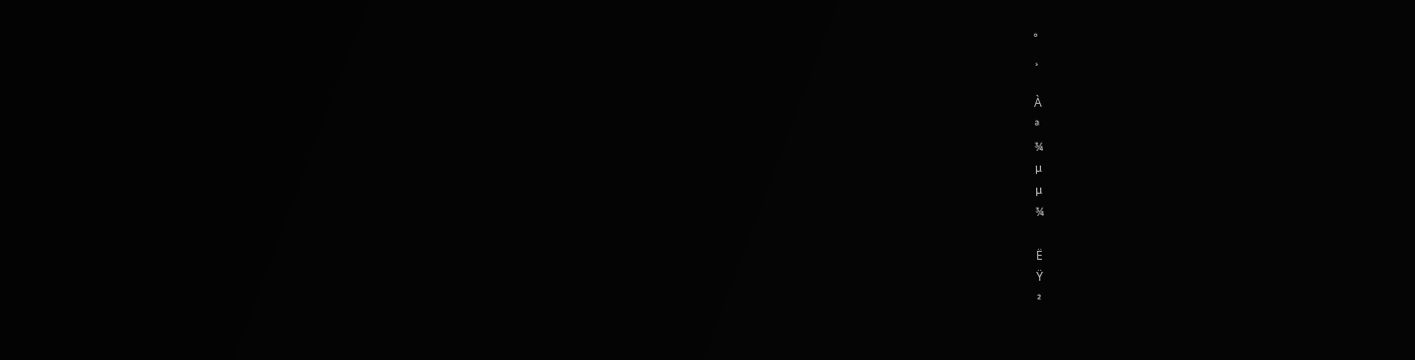°
¸

À
ª
¾
µ
µ
¾

Ë
Ÿ
²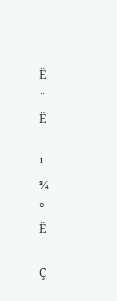Ë
¨
Ë

¹
¾
°
Ë

Ç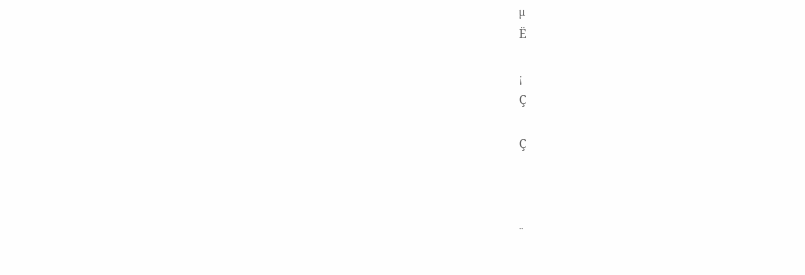µ
Ë

¡
Ç

Ç



¨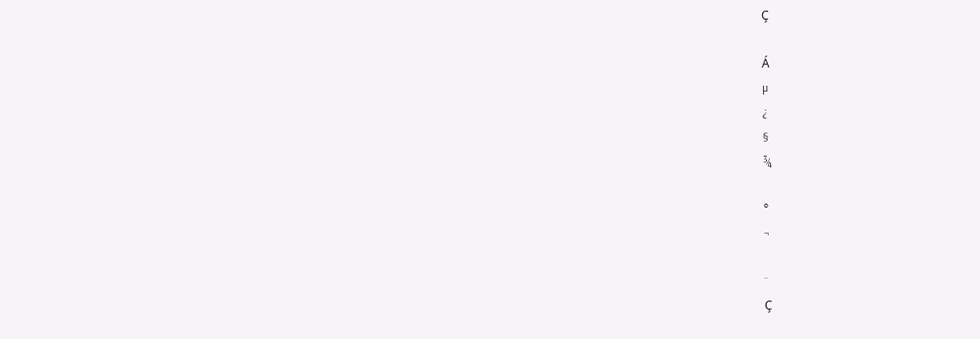Ç

Á
µ
¿
§
¾

°
¬

¨
Ç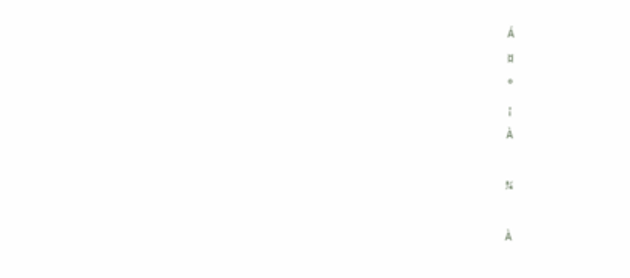Á
¤
°
¡
À

¾

À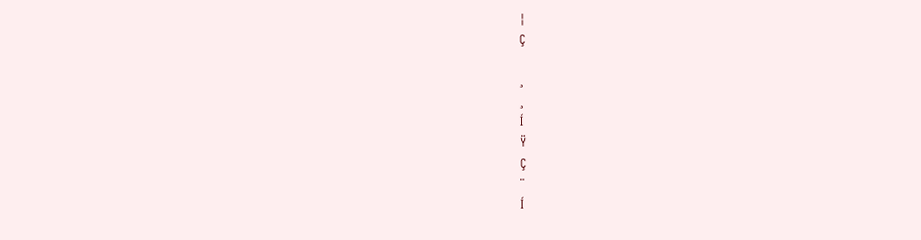¦
Ç

¸
¸
Í
Ÿ
Ç
¨
Í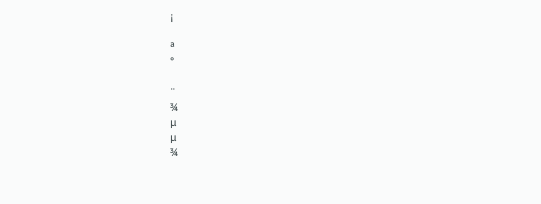¡

ª
°

¨
¾
µ
µ
¾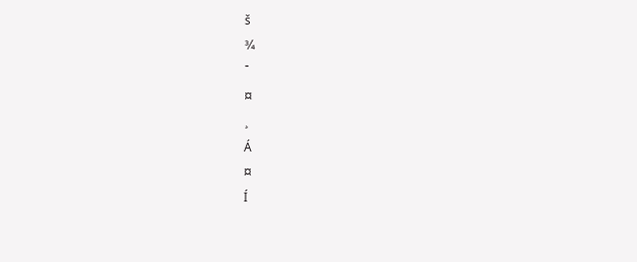š
¾
¯
¤
¸
Á
¤
Í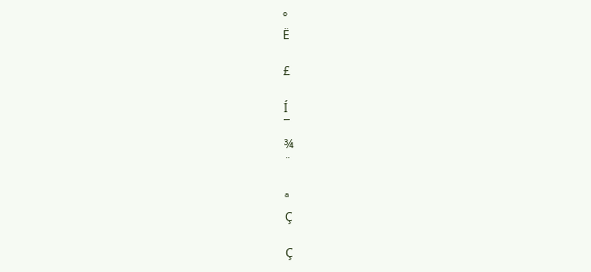°
Ë

£

Í
¯
¾
¨

ª
Ç

Ç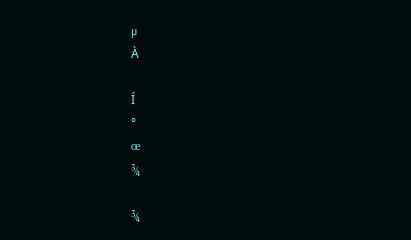µ
À

Í
°
œ
¾

¾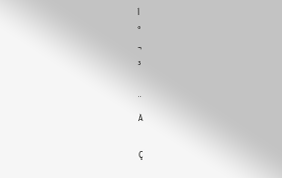Í
°
¬
³

¨
À

Ç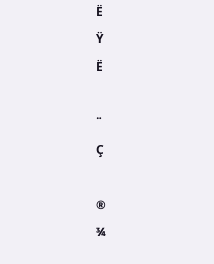Ë
Ÿ
Ë

¨
Ç

®
¾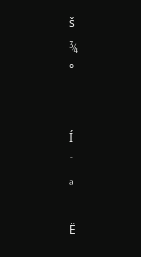š
¾
°


Í
¯
ª

Ë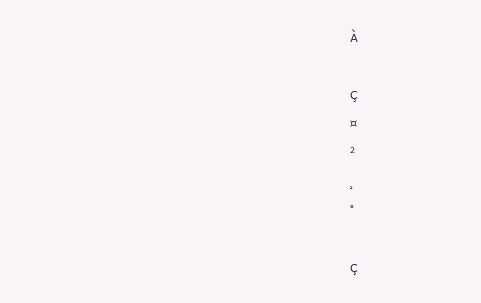À

Ç
¤
²
¸
°

Ç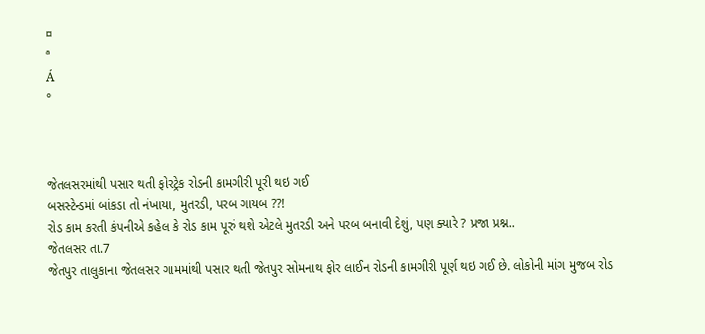¤
ª
Á
°



જેતલસરમાંથી પસાર થતી ફોરટ્રેક રોડની કામગીરી પૂરી થઇ ગઈ
બસસ્ટેન્ડમાં બાંકડા તો નંખાયા, મુતરડી, પરબ ગાયબ ??!
રોડ કામ કરતી કંપનીએ કહેલ કે રોડ કામ પૂરું થશે એટલે મુતરડી અને પરબ બનાવી દેશું, પણ ક્યારે ? પ્રજા પ્રશ્ન..
જેતલસર તા.7
જેતપુર તાલુકાના જેતલસર ગામમાંથી પસાર થતી જેતપુર સોમનાથ ફોર લાઈન રોડની કામગીરી પૂર્ણ થઇ ગઈ છે. લોકોની માંગ મુજબ રોડ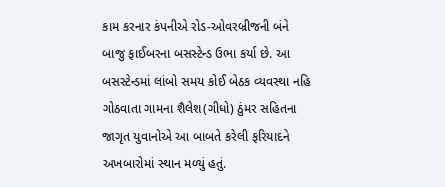કામ કરનાર કંપનીએ રોડ-ઓવરબ્રીજની બંને બાજુ ફાઈબરના બસસ્ટેન્ડ ઉભા કર્યા છે. આ બસસ્ટેન્ડમાં લાંબો સમય કોઈ બેઠક વ્યવસ્થા નહિ ગોઠવાતા ગામના શૈલેશ(ગીધો) ઠુંમર સહિતના જાગૃત યુવાનોએ આ બાબતે કરેલી ફરિયાદને અખબારોમાં સ્થાન મળ્યું હતું.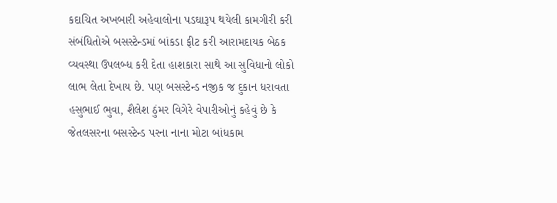કદાચિત અખબારી અહેવાલોના પડઘારૂપ થયેલી કામગીરી કરી સંબંધિતોએ બસસ્ટેન્ડમાં બાંકડા ફીટ કરી આરામદાયક બેઠક વ્યવસ્થા ઉપલબ્ધ કરી દેતા હાશકારા સાથે આ સુવિધાનો લોકો લાભ લેતા દેખાય છે. પણ બસસ્ટેન્ડ નજીક જ દુકાન ધરાવતા હસુભાઈ ભુવા, શૈલેશ ઠુંમર વિગેરે વેપારીઓનું કહેવું છે કે જેતલસરના બસસ્ટેન્ડ પરના નાના મોટા બાંધકામ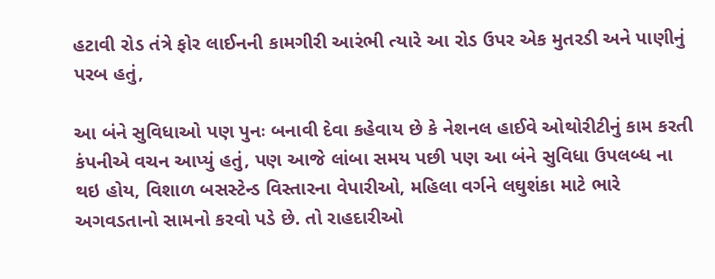હટાવી રોડ તંત્રે ફોર લાઈનની કામગીરી આરંભી ત્યારે આ રોડ ઉપર એક મુતરડી અને પાણીનું પરબ હતું,

આ બંને સુવિધાઓ પણ પુનઃ બનાવી દેવા કહેવાય છે કે નેશનલ હાઈવે ઓથોરીટીનું કામ કરતી કંપનીએ વચન આપ્યું હતું, પણ આજે લાંબા સમય પછી પણ આ બંને સુવિધા ઉપલબ્ધ ના થઇ હોય, વિશાળ બસસ્ટેન્ડ વિસ્તારના વેપારીઓ, મહિલા વર્ગને લઘુશંકા માટે ભારે અગવડતાનો સામનો કરવો પડે છે. તો રાહદારીઓ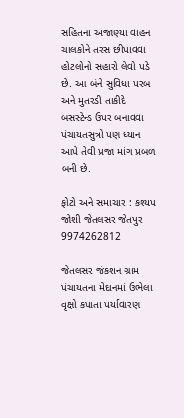સહિતના અજાણ્યા વાહન ચાલકોને તરસ છીપાવવા હોટલોનો સહારો લેવો પડે છે. આ બંને સુવિધા પરબ અને મુતરડી તાકીદે બસસ્ટેન્ડ ઉપર બનાવવા  પંચાયતસુત્રો પણ ધ્યાન આપે તેવી પ્રજા માંગ પ્રબળ બની છે.

ફોટો અને સમાચાર : કશ્યપ જોશી જેતલસર જેતપુર 9974262812

જેતલસર જંકશન ગ્રામ પંચાયતના મેદાનમાં ઉભેલા વૃક્ષો કપાતા પર્યાવારણ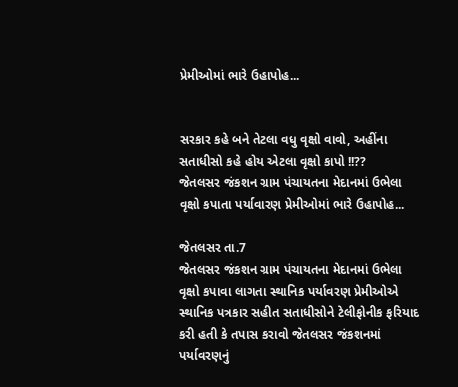પ્રેમીઓમાં ભારે ઉહાપોહ...


સરકાર કહે બને તેટલા વધુ વૃક્ષો વાવો, અહીંના સતાધીસો કહે હોય એટલા વૃક્ષો કાપો !!??
જેતલસર જંકશન ગ્રામ પંચાયતના મેદાનમાં ઉભેલા
વૃક્ષો કપાતા પર્યાવારણ પ્રેમીઓમાં ભારે ઉહાપોહ...

જેતલસર તા.7
જેતલસર જંકશન ગ્રામ પંચાયતના મેદાનમાં ઉભેલા વૃક્ષો કપાવા લાગતા સ્થાનિક પર્યાવરણ પ્રેમીઓએ સ્થાનિક પત્રકાર સહીત સતાધીસોને ટેલીફોનીક ફરિયાદ કરી હતી કે તપાસ કરાવો જેતલસર જંકશનમાં પર્યાવરણનું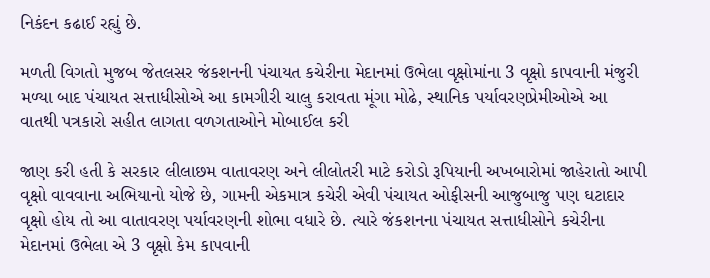નિકંદન કઢાઈ રહ્યું છે.

મળતી વિગતો મુજબ જેતલસર જંકશનની પંચાયત કચેરીના મેદાનમાં ઉભેલા વૃક્ષોમાંના 3 વૃક્ષો કાપવાની મંજુરી મળ્યા બાદ પંચાયત સત્તાધીસોએ આ કામગીરી ચાલુ કરાવતા મૂંગા મોઢે, સ્થાનિક પર્યાવરણપ્રેમીઓએ આ વાતથી પત્રકારો સહીત લાગતા વળગતાઓને મોબાઈલ કરી

જાણ કરી હતી કે સરકાર લીલાછમ વાતાવરણ અને લીલોતરી માટે કરોડો રૂપિયાની અખબારોમાં જાહેરાતો આપી વૃક્ષો વાવવાના અભિયાનો યોજે છે, ગામની એકમાત્ર કચેરી એવી પંચાયત ઓફીસની આજુબાજુ પણ ઘટાદાર વૃક્ષો હોય તો આ વાતાવરણ પર્યાવરણની શોભા વધારે છે. ત્યારે જંકશનના પંચાયત સત્તાધીસોને કચેરીના મેદાનમાં ઉભેલા એ 3 વૃક્ષો કેમ કાપવાની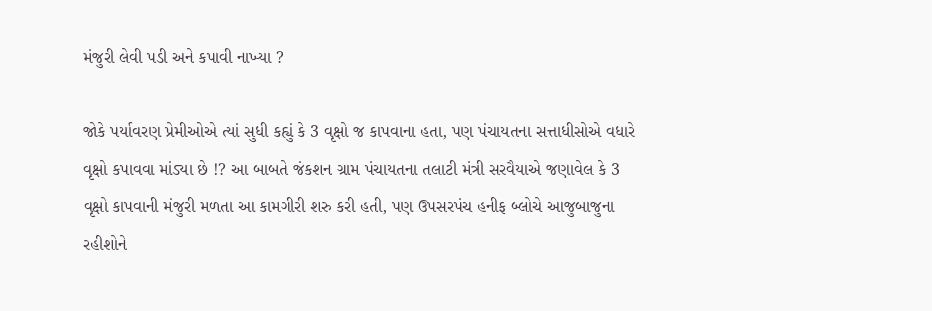મંજુરી લેવી પડી અને કપાવી નાખ્યા ?

જોકે પર્યાવરણ પ્રેમીઓએ ત્યાં સુધી કહ્યું કે 3 વૃક્ષો જ કાપવાના હતા, પણ પંચાયતના સત્તાધીસોએ વધારે વૃક્ષો કપાવવા માંડ્યા છે !? આ બાબતે જંકશન ગ્રામ પંચાયતના તલાટી મંત્રી સરવૈયાએ જણાવેલ કે 3 વૃક્ષો કાપવાની મંજુરી મળતા આ કામગીરી શરુ કરી હતી, પણ ઉપસરપંચ હનીફ બ્લોચે આજુબાજુના રહીશોને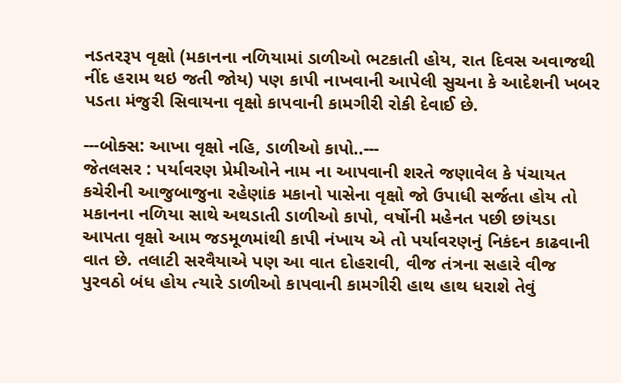નડતરરૂપ વૃક્ષો (મકાનના નળિયામાં ડાળીઓ ભટકાતી હોય, રાત દિવસ અવાજથી નીંદ હરામ થઇ જતી જોય) પણ કાપી નાખવાની આપેલી સુચના કે આદેશની ખબર પડતા મંજુરી સિવાયના વૃક્ષો કાપવાની કામગીરી રોકી દેવાઈ છે.

---બોક્સ: આખા વૃક્ષો નહિ, ડાળીઓ કાપો..---
જેતલસર : પર્યાવરણ પ્રેમીઓને નામ ના આપવાની શરતે જણાવેલ કે પંચાયત કચેરીની આજુબાજુના રહેણાંક મકાનો પાસેના વૃક્ષો જો ઉપાધી સર્જતા હોય તો મકાનના નળિયા સાથે અથડાતી ડાળીઓ કાપો, વર્ષોની મહેનત પછી છાંયડા આપતા વૃક્ષો આમ જડમૂળમાંથી કાપી નંખાય એ તો પર્યાવરણનું નિકંદન કાઢવાની વાત છે. તલાટી સરવૈયાએ પણ આ વાત દોહરાવી, વીજ તંત્રના સહારે વીજ પુરવઠો બંધ હોય ત્યારે ડાળીઓ કાપવાની કામગીરી હાથ હાથ ધરાશે તેવું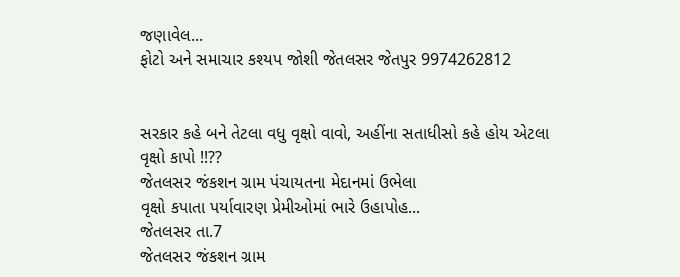જણાવેલ...
ફોટો અને સમાચાર કશ્યપ જોશી જેતલસર જેતપુર 9974262812


સરકાર કહે બને તેટલા વધુ વૃક્ષો વાવો, અહીંના સતાધીસો કહે હોય એટલા વૃક્ષો કાપો !!??
જેતલસર જંકશન ગ્રામ પંચાયતના મેદાનમાં ઉભેલા
વૃક્ષો કપાતા પર્યાવારણ પ્રેમીઓમાં ભારે ઉહાપોહ...
જેતલસર તા.7
જેતલસર જંકશન ગ્રામ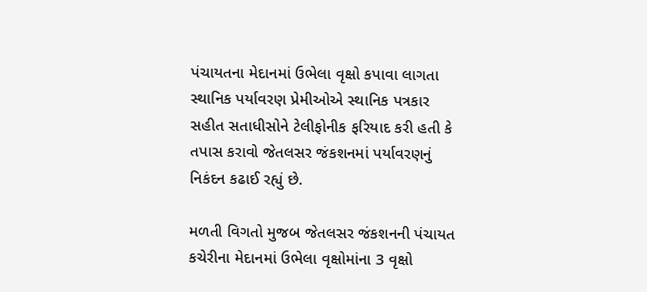પંચાયતના મેદાનમાં ઉભેલા વૃક્ષો કપાવા લાગતા સ્થાનિક પર્યાવરણ પ્રેમીઓએ સ્થાનિક પત્રકાર સહીત સતાધીસોને ટેલીફોનીક ફરિયાદ કરી હતી કે તપાસ કરાવો જેતલસર જંકશનમાં પર્યાવરણનું નિકંદન કઢાઈ રહ્યું છે.

મળતી વિગતો મુજબ જેતલસર જંકશનની પંચાયત કચેરીના મેદાનમાં ઉભેલા વૃક્ષોમાંના 3 વૃક્ષો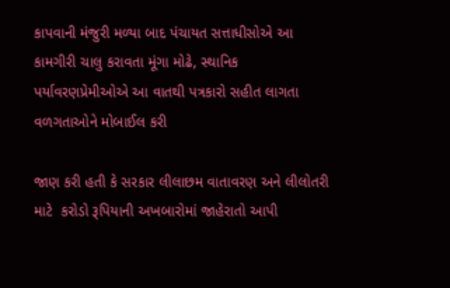કાપવાની મંજુરી મળ્યા બાદ પંચાયત સત્તાધીસોએ આ કામગીરી ચાલુ કરાવતા મૂંગા મોઢે, સ્થાનિક પર્યાવરણપ્રેમીઓએ આ વાતથી પત્રકારો સહીત લાગતા વળગતાઓને મોબાઈલ કરી

જાણ કરી હતી કે સરકાર લીલાછમ વાતાવરણ અને લીલોતરી માટે  કરોડો રૂપિયાની અખબારોમાં જાહેરાતો આપી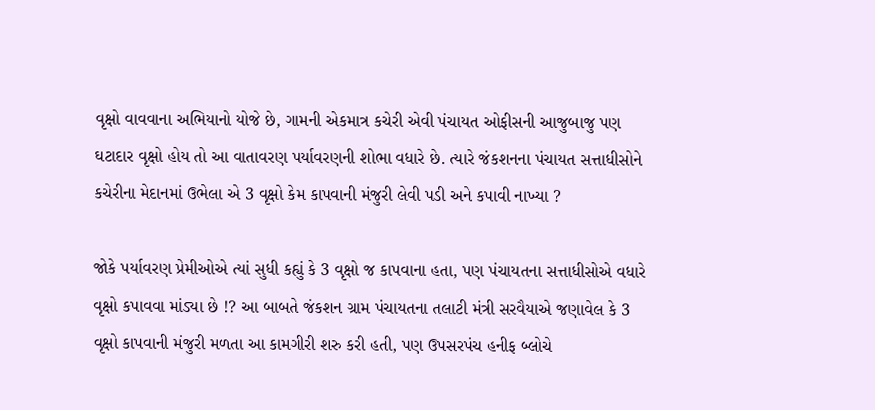વૃક્ષો વાવવાના અભિયાનો યોજે છે, ગામની એકમાત્ર કચેરી એવી પંચાયત ઓફીસની આજુબાજુ પણ ઘટાદાર વૃક્ષો હોય તો આ વાતાવરણ પર્યાવરણની શોભા વધારે છે. ત્યારે જંકશનના પંચાયત સત્તાધીસોને કચેરીના મેદાનમાં ઉભેલા એ 3 વૃક્ષો કેમ કાપવાની મંજુરી લેવી પડી અને કપાવી નાખ્યા ?

જોકે પર્યાવરણ પ્રેમીઓએ ત્યાં સુધી કહ્યું કે 3 વૃક્ષો જ કાપવાના હતા, પણ પંચાયતના સત્તાધીસોએ વધારે વૃક્ષો કપાવવા માંડ્યા છે !? આ બાબતે જંકશન ગ્રામ પંચાયતના તલાટી મંત્રી સરવૈયાએ જણાવેલ કે 3 વૃક્ષો કાપવાની મંજુરી મળતા આ કામગીરી શરુ કરી હતી, પણ ઉપસરપંચ હનીફ બ્લોચે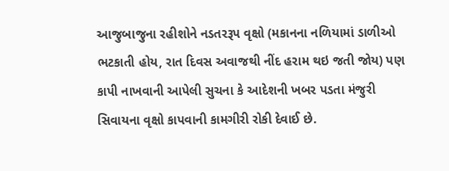આજુબાજુના રહીશોને નડતરરૂપ વૃક્ષો (મકાનના નળિયામાં ડાળીઓ ભટકાતી હોય, રાત દિવસ અવાજથી નીંદ હરામ થઇ જતી જોય) પણ કાપી નાખવાની આપેલી સુચના કે આદેશની ખબર પડતા મંજુરી સિવાયના વૃક્ષો કાપવાની કામગીરી રોકી દેવાઈ છે.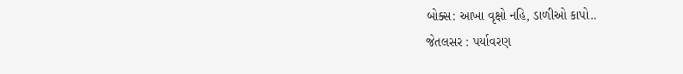બોક્સ: આખા વૃક્ષો નહિ, ડાળીઓ કાપો..
જેતલસર : પર્યાવરણ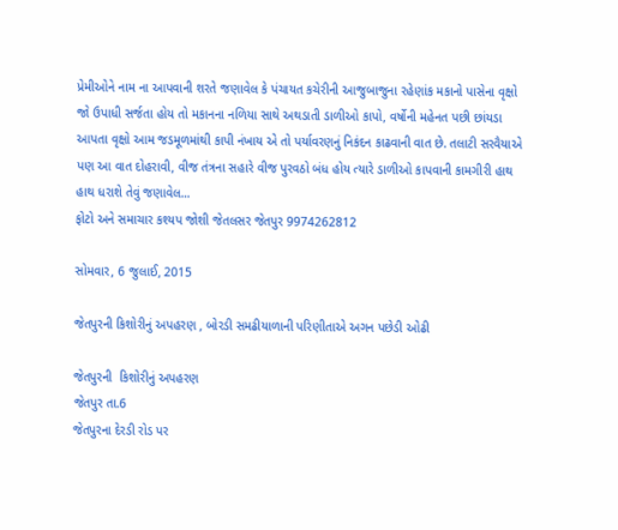પ્રેમીઓને નામ ના આપવાની શરતે જણાવેલ કે પંચાયત કચેરીની આજુબાજુના રહેણાંક મકાનો પાસેના વૃક્ષો જો ઉપાધી સર્જતા હોય તો મકાનના નળિયા સાથે અથડાતી ડાળીઓ કાપો, વર્ષોની મહેનત પછી છાંયડા આપતા વૃક્ષો આમ જડમૂળમાંથી કાપી નંખાય એ તો પર્યાવરણનું નિકંદન કાઢવાની વાત છે. તલાટી સરવૈયાએ પણ આ વાત દોહરાવી, વીજ તંત્રના સહારે વીજ પુરવઠો બંધ હોય ત્યારે ડાળીઓ કાપવાની કામગીરી હાથ હાથ ધરાશે તેવું જણાવેલ...
ફોટો અને સમાચાર કશ્યપ જોશી જેતલસર જેતપુર 9974262812

સોમવાર, 6 જુલાઈ, 2015

જેતપુરની કિશોરીનું અપહરણ , બોરડી સમઢીયાળાની પરિણીતાએ અગન પછેડી ઓઢી

જેતપુરની  કિશોરીનું અપહરણ
જેતપુર તા.6
જેતપુરના દેરડી રોડ પર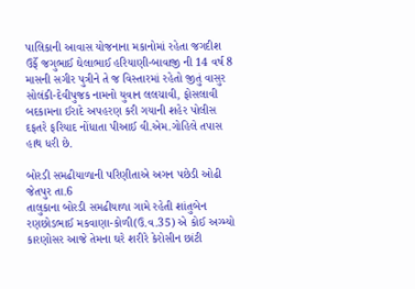પાલિકાની આવાસ યોજનાના મકાનોમાં રહેતા જગદીશ ઉર્ફે જગુભાઈ ઘેલાભાઈ હરિયાણી-બાવાજી ની 14 વર્ષ 8 માસની સગીર પુત્રીને તે જ વિસ્તારમાં રહેતો જીતું વાસુર સોલંકી-દેવીપુજક નામનો યુવાન લલચાવી, ફોસલાવી બદકામના ઈરાદે અપહરણ કરી ગયાની શહેર પોલીસ દફતરે ફરિયાદ નોંધાતા પીઆઈ વી.એમ.ગોહિલે તપાસ હાથ ધરી છે.

બોરડી સમઢીયાળાની પરિણીતાએ અગન પછેડી ઓઢી
જેતપુર તા.6
તાલુકાના બોરડી સમઢીયાળા ગામે રહેતી શાંતુબેન રણછોડભાઈ મકવાણા-કોળી(ઉ.વ.35) એ કોઈ અગ્મ્યો કારણોસર આજે તેમના ઘરે શરીરે કેરોસીન છાંટી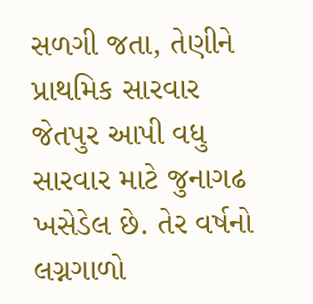સળગી જતા, તેણીને પ્રાથમિક સારવાર જેતપુર આપી વધુ સારવાર માટે જુનાગઢ ખસેડેલ છે. તેર વર્ષનો લગ્નગાળો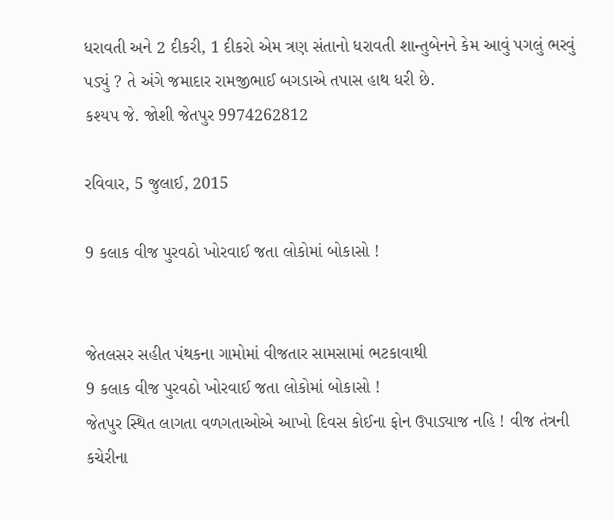ધરાવતી અને 2 દીકરી, 1 દીકરો એમ ત્રણ સંતાનો ધરાવતી શાન્તુબેનને કેમ આવું પગલું ભરવું પડ્યું ? તે અંગે જમાદાર રામજીભાઈ બગડાએ તપાસ હાથ ધરી છે.
કશ્યપ જે. જોશી જેતપુર 9974262812

રવિવાર, 5 જુલાઈ, 2015

9 કલાક વીજ પુરવઠો ખોરવાઈ જતા લોકોમાં બોકાસો !


જેતલસર સહીત પંથકના ગામોમાં વીજતાર સામસામાં ભટકાવાથી
9 કલાક વીજ પુરવઠો ખોરવાઈ જતા લોકોમાં બોકાસો !
જેતપુર સ્થિત લાગતા વળગતાઓએ આખો દિવસ કોઈના ફોન ઉપાડ્યાજ નહિ ! વીજ તંત્રની કચેરીના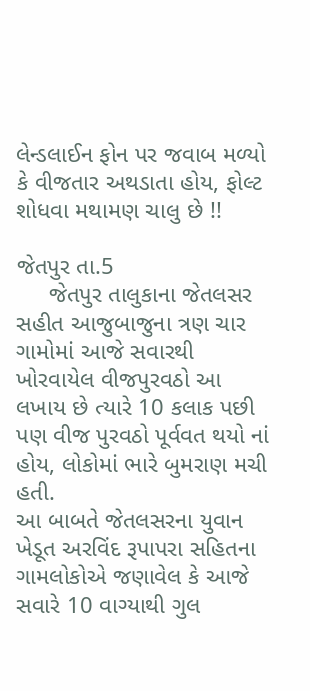લેન્ડલાઈન ફોન પર જવાબ મળ્યો કે વીજતાર અથડાતા હોય, ફોલ્ટ શોધવા મથામણ ચાલુ છે !!

જેતપુર તા.5
     જેતપુર તાલુકાના જેતલસર સહીત આજુબાજુના ત્રણ ચાર ગામોમાં આજે સવારથી ખોરવાયેલ વીજપુરવઠો આ લખાય છે ત્યારે 10 કલાક પછી પણ વીજ પુરવઠો પૂર્વવત થયો નાં હોય, લોકોમાં ભારે બુમરાણ મચી હતી.
આ બાબતે જેતલસરના યુવાન ખેડૂત અરવિંદ રૂપાપરા સહિતના ગામલોકોએ જણાવેલ કે આજે સવારે 10 વાગ્યાથી ગુલ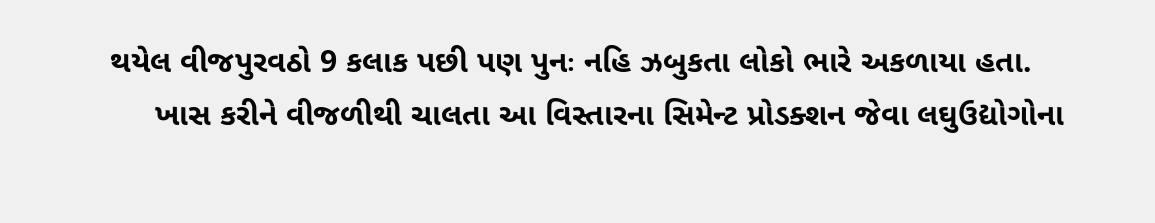થયેલ વીજપુરવઠો 9 કલાક પછી પણ પુનઃ નહિ ઝબુકતા લોકો ભારે અકળાયા હતા.
     ખાસ કરીને વીજળીથી ચાલતા આ વિસ્તારના સિમેન્ટ પ્રોડક્શન જેવા લઘુઉદ્યોગોના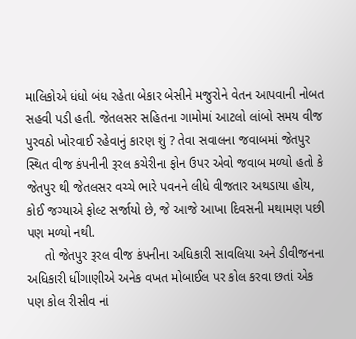માલિકોએ ધંધો બંધ રહેતા બેકાર બેસીને મજુરોને વેતન આપવાની નોબત સહવી પડી હતી. જેતલસર સહિતના ગામોમાં આટલો લાંબો સમય વીજ પુરવઠો ખોરવાઈ રહેવાનું કારણ શું ? તેવા સવાલના જવાબમાં જેતપુર સ્થિત વીજ કંપનીની રૂરલ કચેરીના ફોન ઉપર એવો જવાબ મળ્યો હતો કે જેતપુર થી જેતલસર વચ્ચે ભારે પવનને લીધે વીજતાર અથડાયા હોય, કોઈ જગ્યાએ ફોલ્ટ સર્જાયો છે, જે આજે આખા દિવસની મથામણ પછી પણ મળ્યો નથી.
     તો જેતપુર રૂરલ વીજ કંપનીના અધિકારી સાવલિયા અને ડીવીજનના અધિકારી ધીંગાણીએ અનેક વખત મોબાઈલ પર કોલ કરવા છતાં એક પણ કોલ રીસીવ નાં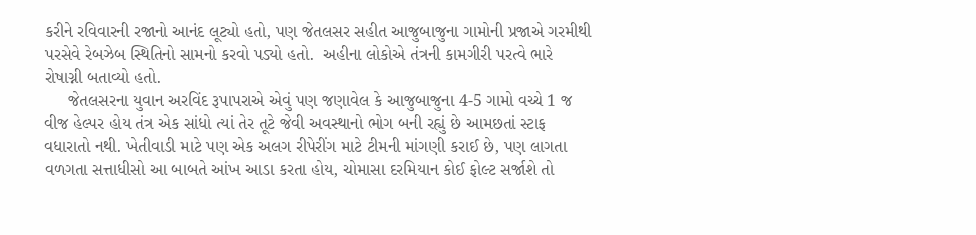કરીને રવિવારની રજાનો આનંદ લૂટ્યો હતો, પણ જેતલસર સહીત આજુબાજુના ગામોની પ્રજાએ ગરમીથી પરસેવે રેબઝેબ સ્થિતિનો સામનો કરવો પડ્યો હતો.  અહીના લોકોએ તંત્રની કામગીરી પરત્વે ભારે રોષાગ્ની બતાવ્યો હતો.
     જેતલસરના યુવાન અરવિંદ રૂપાપરાએ એવું પણ જણાવેલ કે આજુબાજુના 4-5 ગામો વચ્ચે 1 જ વીજ હેલ્પર હોય તંત્ર એક સાંધો ત્યાં તેર તૂટે જેવી અવસ્થાનો ભોગ બની રહ્યું છે આમછતાં સ્ટાફ વધારાતો નથી. ખેતીવાડી માટે પણ એક અલગ રીપેરીંગ માટે ટીમની માંગણી કરાઈ છે, પણ લાગતા વળગતા સત્તાધીસો આ બાબતે આંખ આડા કરતા હોય, ચોમાસા દરમિયાન કોઈ ફોલ્ટ સર્જાશે તો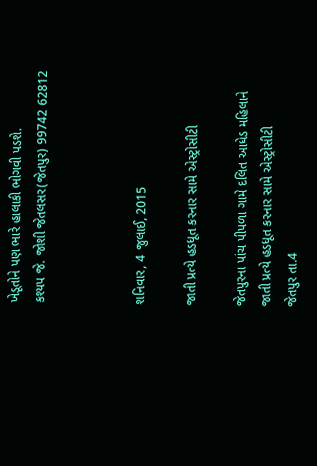ખેડૂતોને પણ ભારે હાલાકી ભોગવી પડશે.
કશ્યપ જે. જોશી જેતલસર(જેતપુર) 99742 62812



શનિવાર, 4 જુલાઈ, 2015

જાતી પ્રત્યે હડધૂત કરનાર સામે એસ્ટ્રોસીટી

જેતપુરના પાંચ પીપળા ગામે દલિત આધેડ મહિલાને
જાતી પ્રત્યે હડધૂત કરનાર સામે એસ્ટ્રોસીટી
જેતપુર તા.4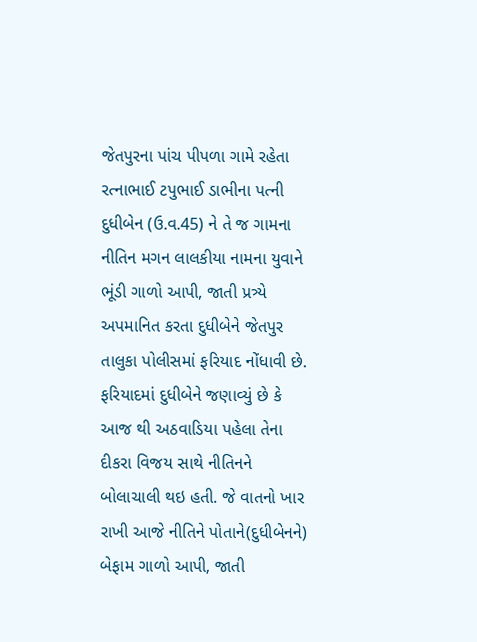જેતપુરના પાંચ પીપળા ગામે રહેતા રત્નાભાઈ ટપુભાઈ ડાભીના પત્ની દુધીબેન (ઉ.વ.45) ને તે જ ગામના નીતિન મગન લાલકીયા નામના યુવાને ભૂંડી ગાળો આપી, જાતી પ્રત્ર્યે અપમાનિત કરતા દુધીબેને જેતપુર તાલુકા પોલીસમાં ફરિયાદ નોંધાવી છે.
ફરિયાદમાં દુધીબેને જણાવ્યું છે કે આજ થી અઠવાડિયા પહેલા તેના દીકરા વિજય સાથે નીતિનને બોલાચાલી થઇ હતી. જે વાતનો ખાર રાખી આજે નીતિને પોતાને(દુધીબેનને) બેફામ ગાળો આપી, જાતી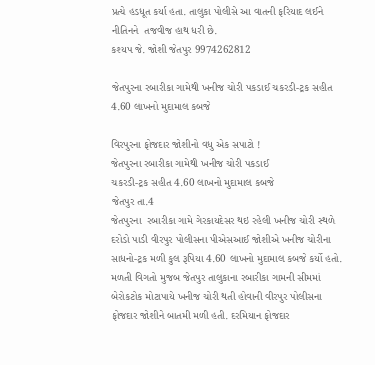પ્રત્યે હડધૂત કર્યા હતા. તાલુકા પોલીસે આ વાતની ફરિયાદ લઈને નીતિનને  તજવીજ હાથ ધરી છે.
કશ્યપ જે. જોશી જેતપુર 9974262812

જેતપુરના રબારીકા ગામેથી ખનીજ ચોરી પકડાઈ ચકરડી-ટ્રક સહીત 4.60 લાખનો મુદામાલ કબજે

વિરપુરના ફોજદાર જોશીનો વધુ એક સપાટો !
જેતપુરના રબારીકા ગામેથી ખનીજ ચોરી પકડાઈ
ચકરડી-ટ્રક સહીત 4.60 લાખનો મુદામાલ કબજે
જેતપુર તા.4
જેતપુરના  રબારીકા ગામે ગેરકાયદેસર થઇ રહેલી ખનીજ ચોરી સ્થળે દરોડો પાડી વીરપુર પોલીસના પીએસઆઈ જોશીએ ખનીજ ચોરીના સાધનો-ટ્રક મળી કુલ રૂપિયા 4.60 લાખનો મુદામાલ કબજે કર્યો હતો.
મળતી વિગતો મુજબ જેતપુર તાલુકાના રબારીકા ગામની સીમમાં બેરોકટોક મોટાપાયે ખનીજ ચોરી થતી હોવાની વીરપુર પોલીસના ફોજદાર જોશીને બાતમી મળી હતી. દરમિયાન ફોજદાર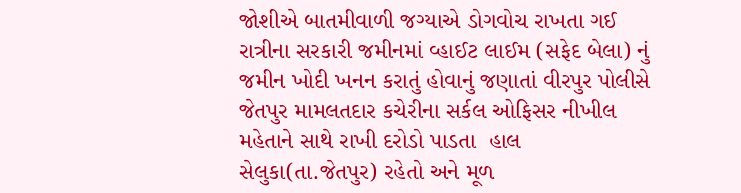જોશીએ બાતમીવાળી જગ્યાએ ડોગવોચ રાખતા ગઈ રાત્રીના સરકારી જમીનમાં વ્હાઈટ લાઈમ (સફેદ બેલા) નું જમીન ખોદી ખનન કરાતું હોવાનું જણાતાં વીરપુર પોલીસે જેતપુર મામલતદાર કચેરીના સર્કલ ઓફિસર નીખીલ મહેતાને સાથે રાખી દરોડો પાડતા  હાલ સેલુકા(તા.જેતપુર) રહેતો અને મૂળ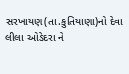સરખાયણ(તા.કુતિયાણા)નો દેવા લીલા ઓડેદરા ને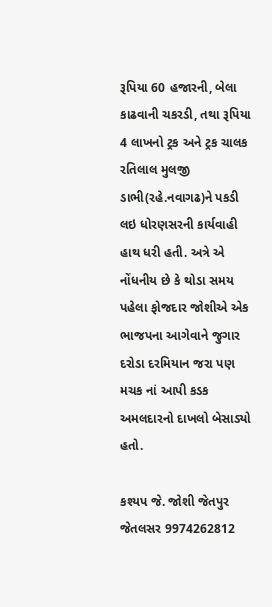રૂપિયા 60 હજારની, બેલા કાઢવાની ચકરડી, તથા રૂપિયા 4 લાખનો ટ્રક અને ટ્રક ચાલક રતિલાલ મુલજી ડાભી(રહે.નવાગઢ)ને પકડી લઇ ધોરણસરની કાર્યવાહી હાથ ધરી હતી. અત્રે એ નોંધનીય છે કે થોડા સમય પહેલા ફોજદાર જોશીએ એક ભાજપના આગેવાને જુગાર દરોડા દરમિયાન જરા પણ મચક નાં આપી કડક અમલદારનો દાખલો બેસાડ્યો હતો.

કશ્યપ જે. જોશી જેતપુર જેતલસર 9974262812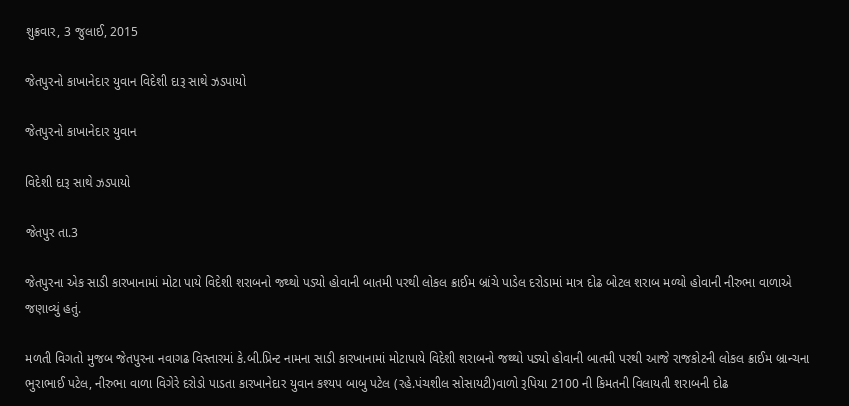શુક્રવાર, 3 જુલાઈ, 2015

જેતપુરનો કાખાનેદાર યુવાન વિદેશી દારૂ સાથે ઝડપાયો

જેતપુરનો કાખાનેદાર યુવાન

વિદેશી દારૂ સાથે ઝડપાયો

જેતપુર તા.3

જેતપુરના એક સાડી કારખાનામાં મોટા પાયે વિદેશી શરાબનો જથ્થો પડ્યો હોવાની બાતમી પરથી લોકલ ક્રાઈમ બ્રાંચે પાડેલ દરોડામાં માત્ર દોઢ બોટલ શરાબ મળ્યો હોવાની નીરુભા વાળાએ જણાવ્યું હતું.

મળતી વિગતો મુજબ જેતપુરના નવાગઢ વિસ્તારમાં કે.બી.પ્રિન્ટ નામના સાડી કારખાનામાં મોટાપાયે વિદેશી શરાબનો જથ્થો પડ્યો હોવાની બાતમી પરથી આજે રાજકોટની લોકલ ક્રાઈમ બ્રાન્ચના ભુરાભાઈ પટેલ, નીરુભા વાળા વિગેરે દરોડો પાડતા કારખાનેદાર યુવાન કશ્યપ બાબુ પટેલ (રહે.પંચશીલ સોસાયટી)વાળો રૂપિયા 2100 ની કિમતની વિલાયતી શરાબની દોઢ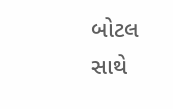બોટલ સાથે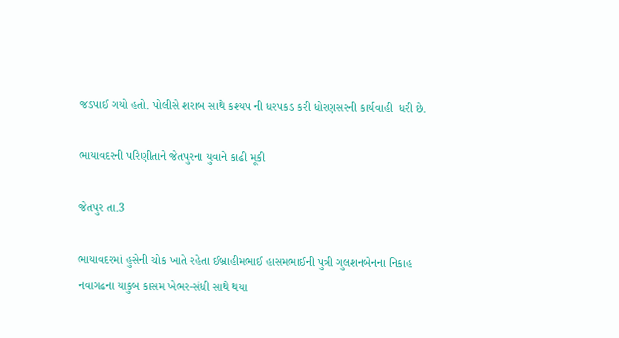જડપાઈ ગયો હતો. પોલીસે શરાબ સાથે કશ્યપ ની ધરપકડ કરી ધોરણસરની કાર્યવાહી  ધરી છે.

ભાયાવદરની પરિણીતાને જેતપુરના યુવાને કાઢી મૂકી

જેતપુર તા.3

ભાયાવદરમાં હુસેની ચોક ખાતે રહેતા ઈબ્રાહીમભાઈ હાસમભાઈની પુત્રી ગુલશનબેનના નિકાહ નવાગઢના યાકુબ કાસમ ખેભર-સંધી સાથે થયા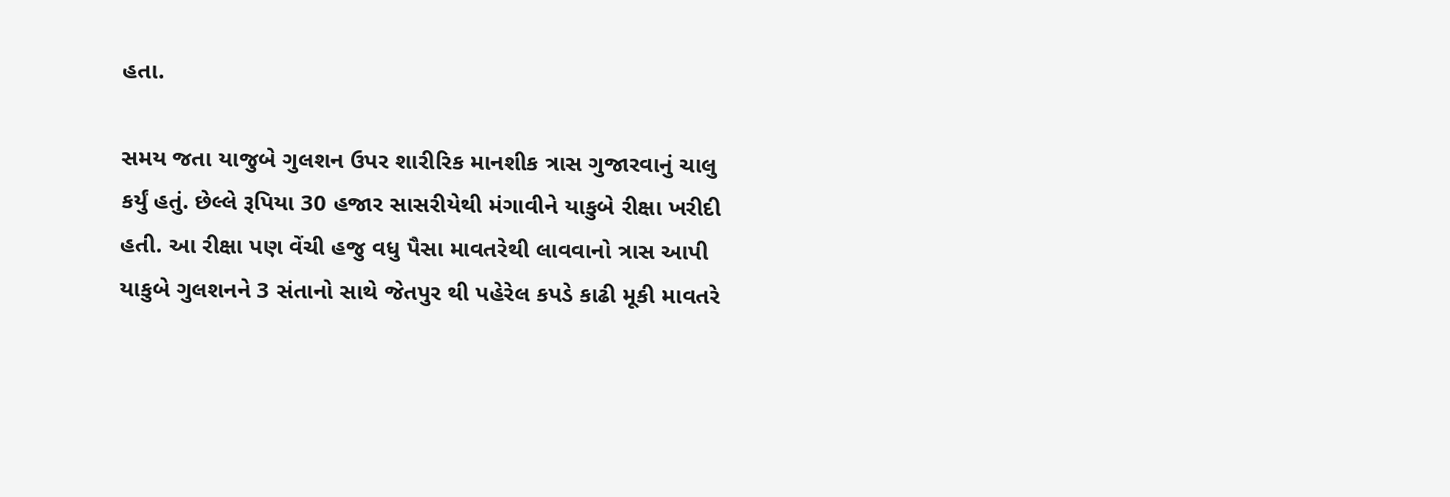હતા.

સમય જતા યાજુબે ગુલશન ઉપર શારીરિક માનશીક ત્રાસ ગુજારવાનું ચાલુ કર્યું હતું. છેલ્લે રૂપિયા 30 હજાર સાસરીયેથી મંગાવીને યાકુબે રીક્ષા ખરીદી હતી. આ રીક્ષા પણ વેંચી હજુ વધુ પૈસા માવતરેથી લાવવાનો ત્રાસ આપી યાકુબે ગુલશનને 3 સંતાનો સાથે જેતપુર થી પહેરેલ કપડે કાઢી મૂકી માવતરે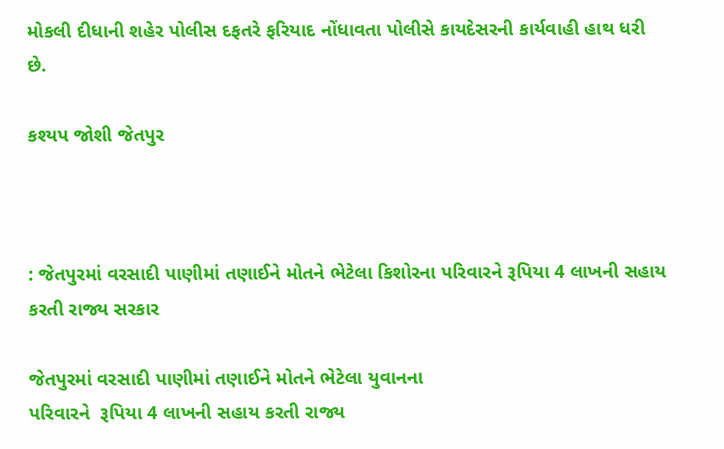મોકલી દીધાની શહેર પોલીસ દફતરે ફરિયાદ નોંધાવતા પોલીસે કાયદેસરની કાર્યવાહી હાથ ધરી છે.

કશ્યપ જોશી જેતપુર



: જેતપુરમાં વરસાદી પાણીમાં તણાઈને મોતને ભેટેલા કિશોરના પરિવારને રૂપિયા 4 લાખની સહાય કરતી રાજ્ય સરકાર

જેતપુરમાં વરસાદી પાણીમાં તણાઈને મોતને ભેટેલા યુવાનના
પરિવારને  રૂપિયા 4 લાખની સહાય કરતી રાજ્ય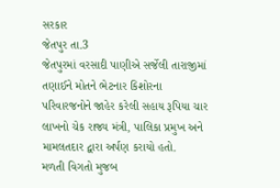સરકાર
જેતપુર તા.3
જેતપુરમાં વરસાદી પાણીએ સર્જેલી તારાજીમાં તણાઈને મોતને ભેટનાર કિશોરના પરિવારજનોને જાહેર કરેલી સહાય રૂપિયા ચાર લાખનો ચેક રાજ્ય મંત્રી, પાલિકા પ્રમુખ અને મામલતદાર દ્વારા અર્પણ કરાયો હતો.
મળતી વિગતો મુજબ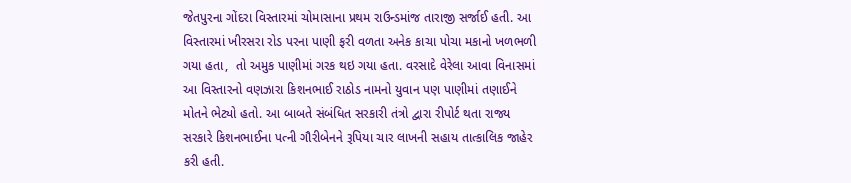જેતપુરના ગોંદરા વિસ્તારમાં ચોમાસાના પ્રથમ રાઉન્ડમાંજ તારાજી સર્જાઈ હતી. આ વિસ્તારમાં ખીરસરા રોડ પરના પાણી ફરી વળતા અનેક કાચા પોચા મકાનો ખળભળી ગયા હતા,  તો અમુક પાણીમાં ગરક થઇ ગયા હતા. વરસાદે વેરેલા આવા વિનાસમાં આ વિસ્તારનો વણઝારા કિશનભાઈ રાઠોડ નામનો યુવાન પણ પાણીમાં તણાઈને મોતને ભેટ્યો હતો. આ બાબતે સંબંધિત સરકારી તંત્રો દ્વારા રીપોર્ટ થતા રાજ્ય સરકારે કિશનભાઈના પત્ની ગૌરીબેનને રૂપિયા ચાર લાખની સહાય તાત્કાલિક જાહેર કરી હતી.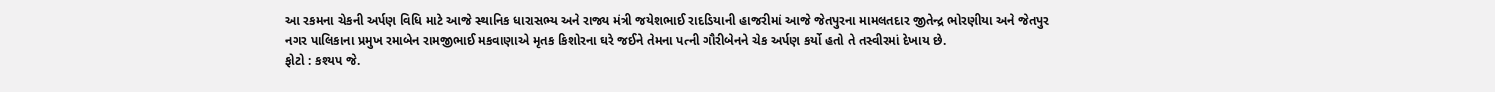આ રકમના ચેકની અર્પણ વિધિ માટે આજે સ્થાનિક ધારાસભ્ય અને રાજ્ય મંત્રી જયેશભાઈ રાદડિયાની હાજરીમાં આજે જેતપુરના મામલતદાર જીતેન્દ્ર ભોરણીયા અને જેતપુર નગર પાલિકાના પ્રમુખ રમાબેન રામજીભાઈ મકવાણાએ મૃતક કિશોરના ઘરે જઈને તેમના પત્ની ગૌરીબેનને ચેક અર્પણ કર્યો હતો તે તસ્વીરમાં દેખાય છે.
ફોટો : કશ્યપ જે.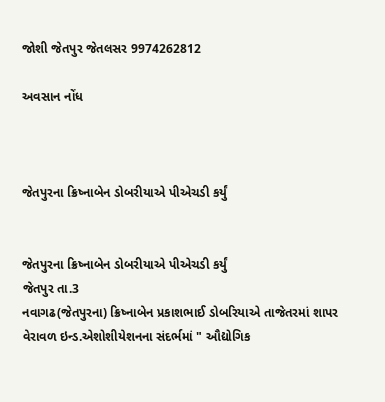જોશી જેતપુર જેતલસર 9974262812

અવસાન નોંધ



જેતપુરના ક્રિષ્નાબેન ડોબરીયાએ પીએચડી કર્યું


જેતપુરના ક્રિષ્નાબેન ડોબરીયાએ પીએચડી કર્યું
જેતપુર તા.3
નવાગઢ(જેતપુરના) ક્રિષ્નાબેન પ્રકાશભાઈ ડોબરિયાએ તાજેતરમાં શાપર વેરાવળ ઇન્ડ.એશોશીયેશનના સંદર્ભમાં " ઔદ્યોગિક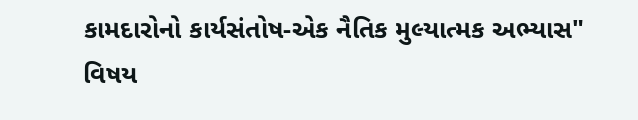કામદારોનો કાર્યસંતોષ-એક નૈતિક મુલ્યાત્મક અભ્યાસ" વિષય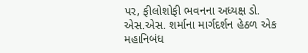પર, ફીલોશોફી ભવનના અધ્યક્ષ ડો. એસ.એસ. શર્માના માર્ગદર્શન હેઠળ એક મહાનિબંધ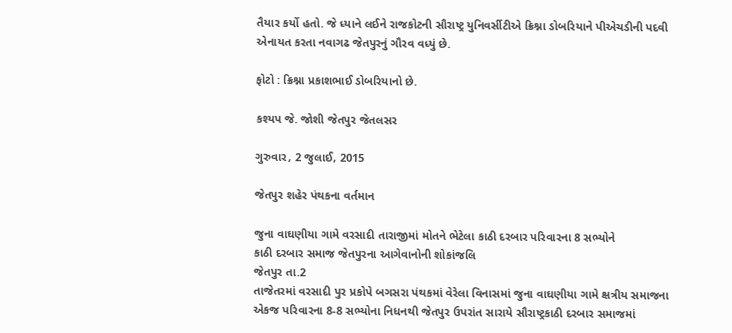તૈયાર કર્યો હતો. જે ધ્યાને લઈને રાજકોટની સૌરાષ્ટ્ર યુનિવર્સીટીએ ક્રિશ્ના ડોબરિયાને પીએચડીની પદવી એનાયત કરતા નવાગઢ જેતપુરનું ગૌરવ વધ્યું છે.

ફોટો : ક્રિશ્ના પ્રકાશભાઈ ડોબરિયાનો છે.

કશ્યપ જે. જોશી જેતપુર જેતલસર

ગુરુવાર, 2 જુલાઈ, 2015

જેતપુર શહેર પંથકના વર્તમાન

જુના વાઘણીયા ગામે વરસાદી તારાજીમાં મોતને ભેટેલા કાઠી દરબાર પરિવારના 8 સભ્યોને
કાઠી દરબાર સમાજ જેતપુરના આગેવાનોની શોકાંજલિ
જેતપુર તા.2
તાજેતરમાં વરસાદી પુર પ્રકોપે બગસરા પંથકમાં વેરેલા વિનાસમાં જુના વાઘણીયા ગામે ક્ષત્રીય સમાજના એકજ પરિવારના 8-8 સભ્યોના નિધનથી જેતપુર ઉપરાંત સારાયે સૌરાષ્ટ્રકાઠી દરબાર સમાજમાં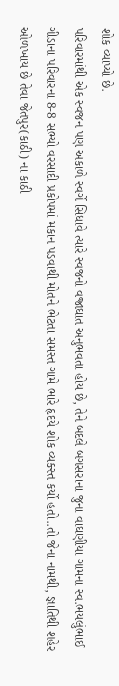શોક વ્યાપ્યો છે.
પરિવારમાંથી એક સ્વજન પણ અકાળે સ્વર્ગે સિધાવે ત્યારે સ્વજનો વજ્રાઘાત અનુભવતા હોય છે, તેને બદલે બગસરાના જુના વાઘણીયા ગામના સ્વ.ભયલુંભાઈ ગીડાના પરિવારના 8-8 સભ્યો વરસાદી પ્રકોપમાં મકાન પડવાથી મોતને ભેટતા સમસ્ત ગામે ભારે હૃદયે શોક વ્યક્સ્ત કર્યો હતો..તો જેના નામથી, જ્ઞાતિથી શહેર ઓળખાય છે તેવા જેતપુર(કાઠી) ના કાઠી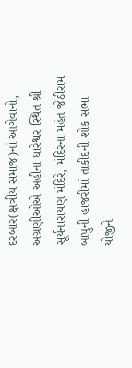દરબાર(ક્ષત્રીય સમાજ)નાં આગેવાનો, અગ્રણીઓએ અહીના ધારેશ્વર સ્થિત શ્રી સૂર્યનારાયણ મંદિરે, મંદિરના મહંત જેઠીરામ બાપુની હાજરીમાં તાકીદની શોક સભા યોજીને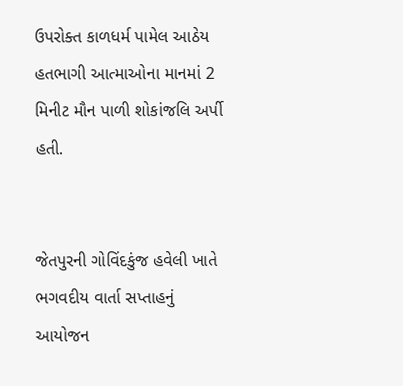ઉપરોક્ત કાળધર્મ પામેલ આઠેય હતભાગી આત્માઓના માનમાં 2 મિનીટ મૌન પાળી શોકાંજલિ અર્પી હતી.


જેતપુરની ગોવિંદકુંજ હવેલી ખાતે
ભગવદીય વાર્તા સપ્તાહનું આયોજન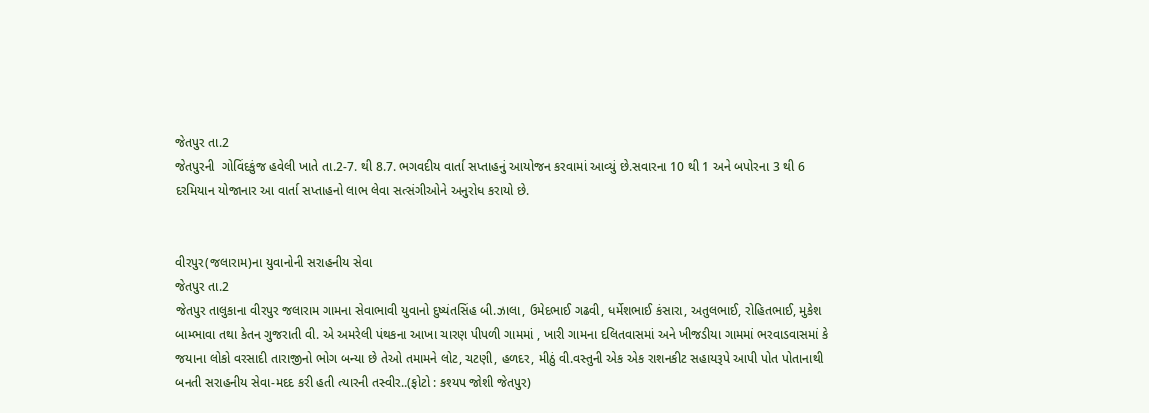જેતપુર તા.2
જેતપુરની  ગોવિંદકુંજ હવેલી ખાતે તા.2-7. થી 8.7. ભગવદીય વાર્તા સપ્તાહનું આયોજન કરવામાં આવ્યું છે.સવારના 10 થી 1 અને બપોરના 3 થી 6 દરમિયાન યોજાનાર આ વાર્તા સપ્તાહનો લાભ લેવા સત્સંગીઓને અનુરોધ કરાયો છે.


વીરપુર(જલારામ)ના યુવાનોની સરાહનીય સેવા
જેતપુર તા.2
જેતપુર તાલુકાના વીરપુર જલારામ ગામના સેવાભાવી યુવાનો દુષ્યંતસિંહ બી.ઝાલા, ઉમેદભાઈ ગઢવી, ધર્મેશભાઈ કંસારા, અતુલભાઈ, રોહિતભાઈ, મુકેશ બામ્ભાવા તથા કેતન ગુજરાતી વી. એ અમરેલી પંથકના આખા ચારણ પીપળી ગામમાં , ખારી ગામના દલિતવાસમાં અને ખીજડીયા ગામમાં ભરવાડવાસમાં કે જયાના લોકો વરસાદી તારાજીનો ભોગ બન્યા છે તેઓ તમામને લોટ, ચટણી, હળદર, મીઠું વી.વસ્તુની એક એક રાશનકીટ સહાયરૂપે આપી પોત પોતાનાથી બનતી સરાહનીય સેવા-મદદ કરી હતી ત્યારની તસ્વીર..(ફોટો : કશ્યપ જોશી જેતપુર)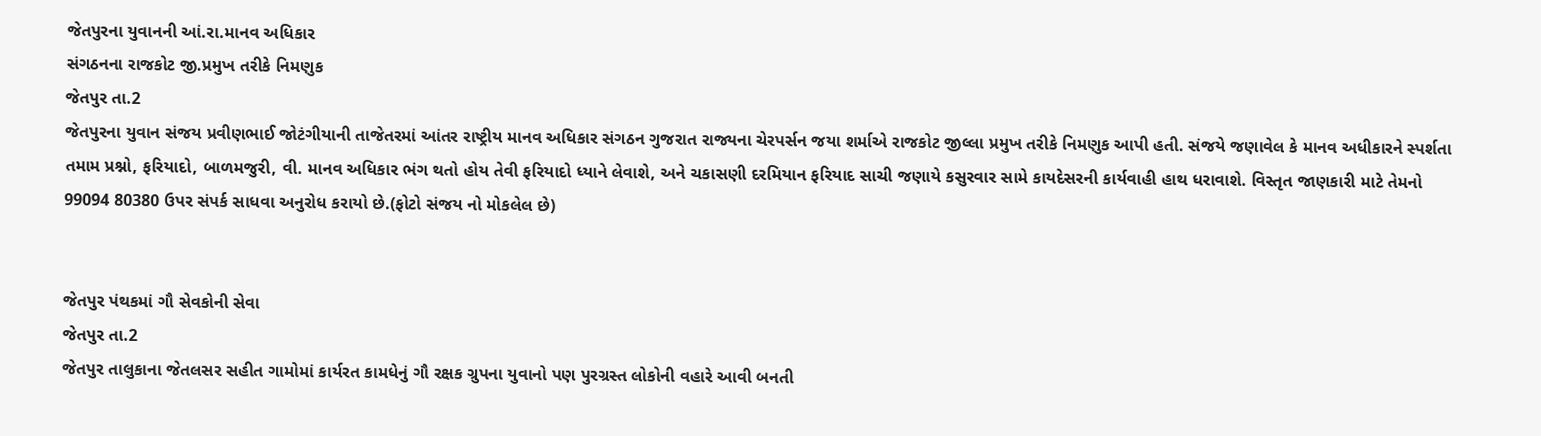જેતપુરના યુવાનની આં.રા.માનવ અધિકાર
સંગઠનના રાજકોટ જી.પ્રમુખ તરીકે નિમણુક
જેતપુર તા.2
જેતપુરના યુવાન સંજય પ્રવીણભાઈ જોટંગીયાની તાજેતરમાં આંતર રાષ્ટ્રીય માનવ અધિકાર સંગઠન ગુજરાત રાજ્યના ચેરપર્સન જયા શર્માએ રાજકોટ જીલ્લા પ્રમુખ તરીકે નિમણુક આપી હતી. સંજયે જણાવેલ કે માનવ અધીકારને સ્પર્શતા તમામ પ્રશ્નો, ફરિયાદો, બાળમજુરી, વી. માનવ અધિકાર ભંગ થતો હોય તેવી ફરિયાદો ધ્યાને લેવાશે, અને ચકાસણી દરમિયાન ફરિયાદ સાચી જણાયે કસુરવાર સામે કાયદેસરની કાર્યવાહી હાથ ધરાવાશે. વિસ્તૃત જાણકારી માટે તેમનો 99094 80380 ઉપર સંપર્ક સાધવા અનુરોધ કરાયો છે.(ફોટો સંજય નો મોકલેલ છે)


જેતપુર પંથકમાં ગૌ સેવકોની સેવા
જેતપુર તા.2
જેતપુર તાલુકાના જેતલસર સહીત ગામોમાં કાર્યરત કામધેનું ગૌ રક્ષક ગ્રુપના યુવાનો પણ પુરગ્રસ્ત લોકોની વહારે આવી બનતી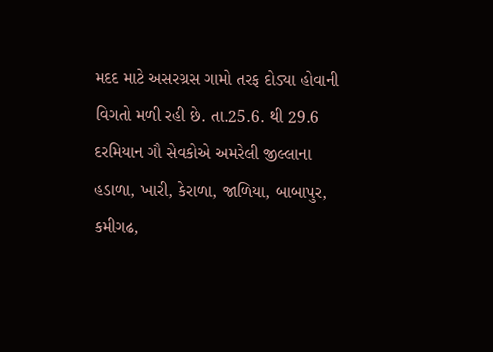મદદ માટે અસરગ્રસ ગામો તરફ દોડ્યા હોવાની વિગતો મળી રહી છે. તા.25.6. થી 29.6 દરમિયાન ગૌ સેવકોએ અમરેલી જીલ્લાના હડાળા, ખારી, કેરાળા, જાળિયા, બાબાપુર, કમીગઢ,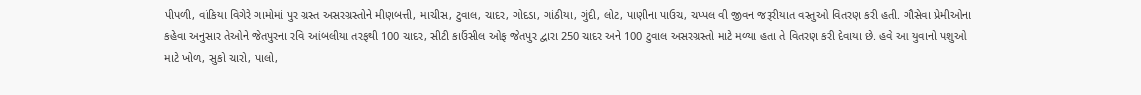પીપળી, વાંકિયા વિગેરે ગામોમાં પુર ગ્રસ્ત અસરગ્રસ્તોને મીણબત્તી, માચીસ, ટુવાલ, ચાદર, ગોદડા, ગાંઠીયા, ગુંદી, લોટ, પાણીના પાઉચ, ચપ્પલ વી જીવન જરૂરીયાત વસ્તુઓ વિતરણ કરી હતી. ગૌસેવા પ્રેમીઓના કહેવા અનુસાર તેઓને જેતપુરના રવિ આંબલીયા તરફથી 100 ચાદર, સીટી કાઉંસીલ ઓફ જેતપુર દ્વારા 250 ચાદર અને 100 ટુવાલ અસરગ્રસ્તો માટે મળ્યા હતા તે વિતરણ કરી દેવાયા છે. હવે આ યુવાનો પશુઓ માટે ખોળ, સુકો ચારો, પાલો,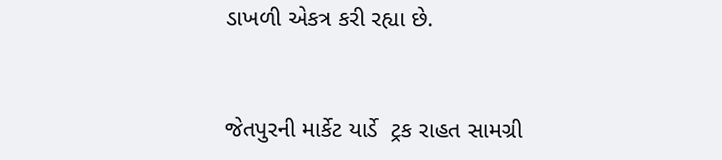ડાખળી એકત્ર કરી રહ્યા છે.


જેતપુરની માર્કેટ યાર્ડે  ટ્રક રાહત સામગ્રી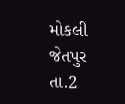મોકલી
જેતપુર તા.2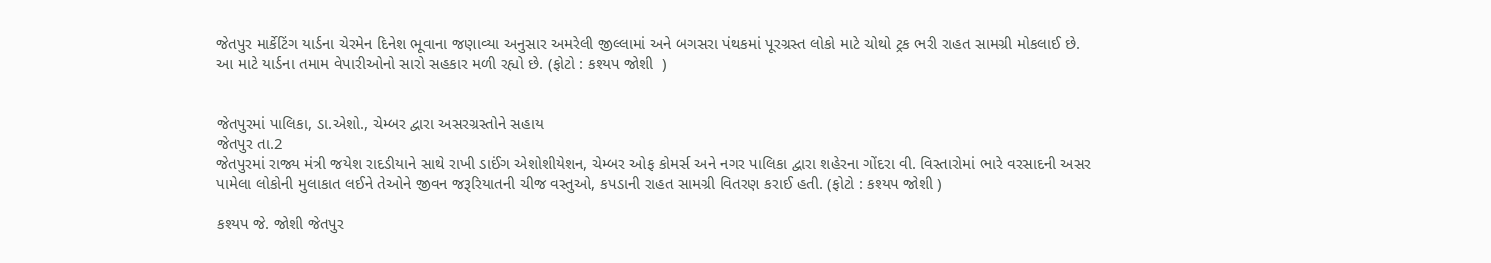જેતપુર માર્કેટિંગ યાર્ડના ચેરમેન દિનેશ ભૂવાના જણાવ્યા અનુસાર અમરેલી જીલ્લામાં અને બગસરા પંથકમાં પૂરગ્રસ્ત લોકો માટે ચોથો ટ્રક ભરી રાહત સામગ્રી મોકલાઈ છે. આ માટે યાર્ડના તમામ વેપારીઓનો સારો સહકાર મળી રહ્યો છે. (ફોટો : કશ્યપ જોશી  )


જેતપુરમાં પાલિકા, ડા.એશો., ચેમ્બર દ્વારા અસરગ્રસ્તોને સહાય
જેતપુર તા.2
જેતપુરમાં રાજ્ય મંત્રી જયેશ રાદડીયાને સાથે રાખી ડાઈંગ એશોશીયેશન, ચેમ્બર ઓફ કોમર્સ અને નગર પાલિકા દ્વારા શહેરના ગોંદરા વી. વિસ્તારોમાં ભારે વરસાદની અસર પામેલા લોકોની મુલાકાત લઈને તેઓને જીવન જરૂરિયાતની ચીજ વસ્તુઓ, કપડાની રાહત સામગ્રી વિતરણ કરાઈ હતી. (ફોટો : કશ્યપ જોશી )

કશ્યપ જે. જોશી જેતપુર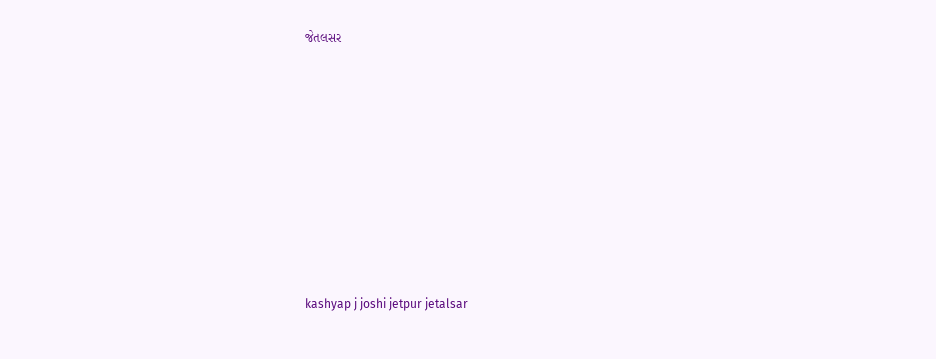જેતલસર










kashyap j joshi jetpur jetalsar